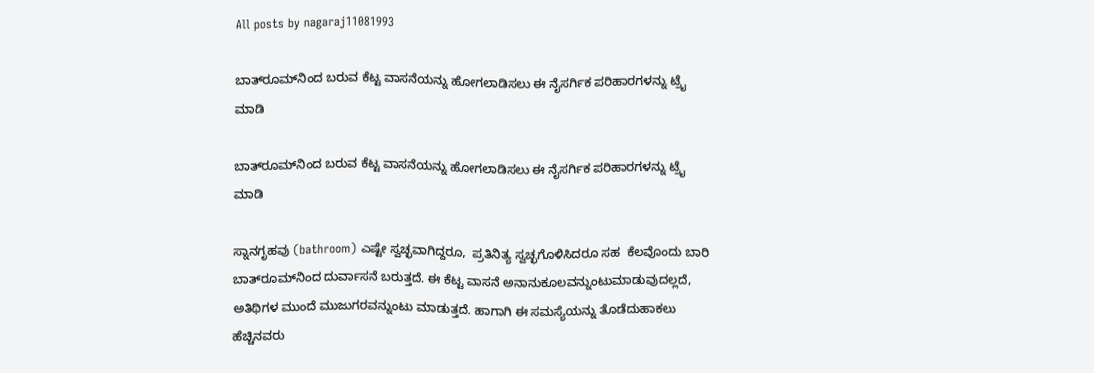All posts by nagaraj11081993

ಬಾತ್‌ರೂಮ್‌ನಿಂದ ಬರುವ ಕೆಟ್ಟ ವಾಸನೆಯನ್ನು ಹೋಗಲಾಡಿಸಲು ಈ ನೈಸರ್ಗಿಕ ಪರಿಹಾರಗಳನ್ನು ಟ್ರೈ ಮಾಡಿ

ಬಾತ್‌ರೂಮ್‌ನಿಂದ ಬರುವ ಕೆಟ್ಟ ವಾಸನೆಯನ್ನು ಹೋಗಲಾಡಿಸಲು ಈ ನೈಸರ್ಗಿಕ ಪರಿಹಾರಗಳನ್ನು ಟ್ರೈ ಮಾಡಿ

ಸ್ನಾನಗೃಹವು (bathroom) ಎಷ್ಟೇ ಸ್ವಚ್ಛವಾಗಿದ್ದರೂ,  ಪ್ರತಿನಿತ್ಯ ಸ್ವಚ್ಛಗೊಳಿಸಿದರೂ ಸಹ  ಕೆಲವೊಂದು ಬಾರಿ ಬಾತ್‌ರೂಮ್‌ನಿಂದ ದುರ್ವಾಸನೆ ಬರುತ್ತದೆ. ಈ ಕೆಟ್ಟ ವಾಸನೆ ಅನಾನುಕೂಲವನ್ನುಂಟುಮಾಡುವುದಲ್ಲದೆ, ಅತಿಥಿಗಳ ಮುಂದೆ ಮುಜುಗರವನ್ನುಂಟು ಮಾಡುತ್ತದೆ. ಹಾಗಾಗಿ ಈ ಸಮಸ್ಯೆಯನ್ನು ತೊಡೆದುಹಾಕಲು ಹೆಚ್ಚಿನವರು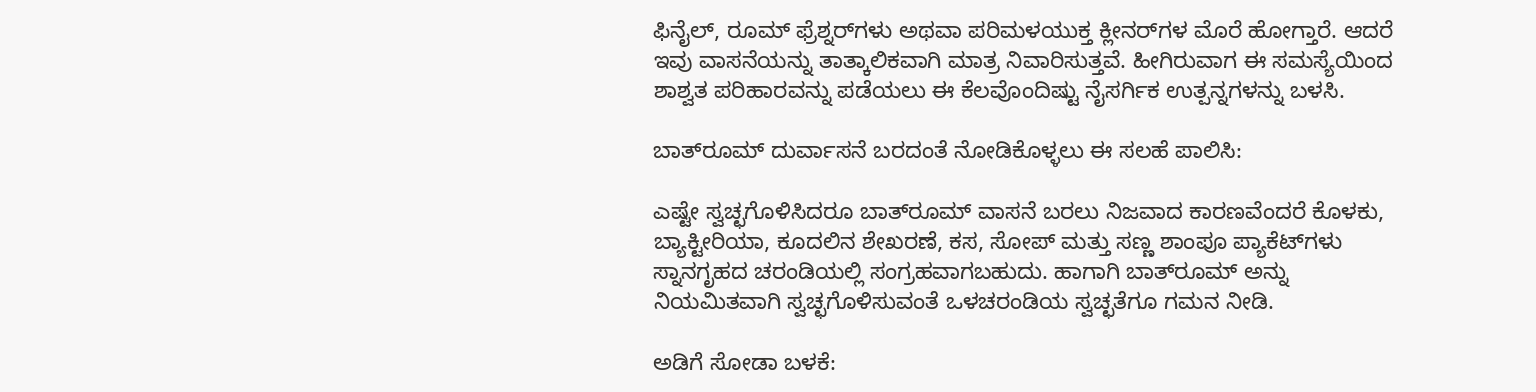ಫಿನೈಲ್, ರೂಮ್ ಫ್ರೆಶ್ನರ್‌ಗಳು ಅಥವಾ ಪರಿಮಳಯುಕ್ತ ಕ್ಲೀನರ್‌ಗಳ ಮೊರೆ ಹೋಗ್ತಾರೆ. ಆದರೆ ಇವು ವಾಸನೆಯನ್ನು ತಾತ್ಕಾಲಿಕವಾಗಿ ಮಾತ್ರ ನಿವಾರಿಸುತ್ತವೆ. ಹೀಗಿರುವಾಗ ಈ ಸಮಸ್ಯೆಯಿಂದ ಶಾಶ್ವತ ಪರಿಹಾರವನ್ನು ಪಡೆಯಲು ಈ ಕೆಲವೊಂದಿಷ್ಟು ನೈಸರ್ಗಿಕ ಉತ್ಪನ್ನಗಳನ್ನು ಬಳಸಿ.

ಬಾತ್‌ರೂಮ್‌ ದುರ್ವಾಸನೆ ಬರದಂತೆ ನೋಡಿಕೊಳ್ಳಲು ಈ ಸಲಹೆ ಪಾಲಿಸಿ:

ಎಷ್ಟೇ ಸ್ವಚ್ಛಗೊಳಿಸಿದರೂ ಬಾತ್‌ರೂಮ್‌ ವಾಸನೆ ಬರಲು ನಿಜವಾದ ಕಾರಣವೆಂದರೆ ಕೊಳಕು, ಬ್ಯಾಕ್ಟೀರಿಯಾ, ಕೂದಲಿನ ಶೇಖರಣೆ, ಕಸ, ಸೋಪ್ ಮತ್ತು ಸಣ್ಣ ಶಾಂಪೂ ಪ್ಯಾಕೆಟ್‌ಗಳು ಸ್ನಾನಗೃಹದ ಚರಂಡಿಯಲ್ಲಿ ಸಂಗ್ರಹವಾಗಬಹುದು. ಹಾಗಾಗಿ ಬಾತ್‌ರೂಮ್‌ ಅನ್ನು ನಿಯಮಿತವಾಗಿ ಸ್ವಚ್ಛಗೊಳಿಸುವಂತೆ ಒಳಚರಂಡಿಯ ಸ್ವಚ್ಛತೆಗೂ ಗಮನ ನೀಡಿ.

ಅಡಿಗೆ ಸೋಡಾ ಬಳಕೆ: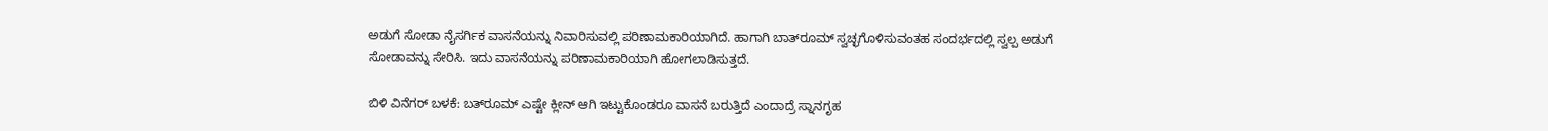ಅಡುಗೆ ಸೋಡಾ ನೈಸರ್ಗಿಕ ವಾಸನೆಯನ್ನು ನಿವಾರಿಸುವಲ್ಲಿ ಪರಿಣಾಮಕಾರಿಯಾಗಿದೆ. ಹಾಗಾಗಿ ಬಾತ್‌ರೂಮ್‌ ಸ್ವಚ್ಛಗೊಳಿಸುವಂತಹ ಸಂದರ್ಭದಲ್ಲಿ ಸ್ವಲ್ಪ ಅಡುಗೆ ಸೋಡಾವನ್ನು ಸೇರಿಸಿ. ಇದು ವಾಸನೆಯನ್ನು ಪರಿಣಾಮಕಾರಿಯಾಗಿ ಹೋಗಲಾಡಿಸುತ್ತದೆ.

ಬಿಳಿ ವಿನೆಗರ್‌ ಬಳಕೆ: ಬತ್‌ರೂಮ್‌ ಎಷ್ಟೇ ಕ್ಲೀನ್‌ ಆಗಿ ಇಟ್ಟುಕೊಂಡರೂ ವಾಸನೆ ಬರುತ್ತಿದೆ ಎಂದಾದ್ರೆ ಸ್ನಾನಗೃಹ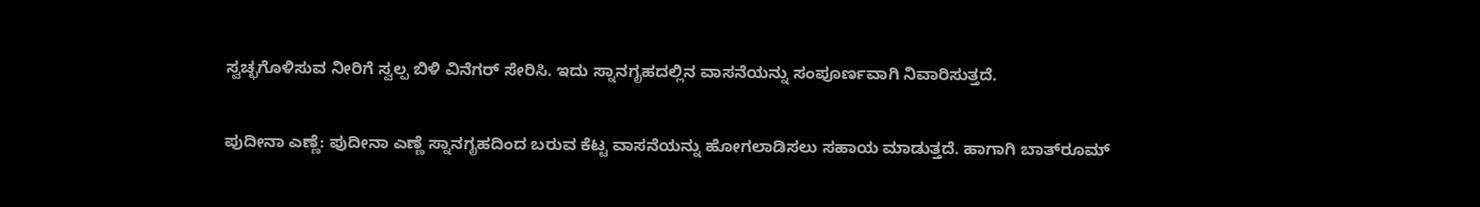ಸ್ವಚ್ಛಗೊಳಿಸುವ ನೀರಿಗೆ ಸ್ವಲ್ಪ ಬಿಳಿ ವಿನೆಗರ್‌ ಸೇರಿಸಿ. ಇದು ಸ್ನಾನಗೃಹದಲ್ಲಿನ ವಾಸನೆಯನ್ನು ಸಂಪೂರ್ಣವಾಗಿ ನಿವಾರಿಸುತ್ತದೆ.

ಪುದೀನಾ ಎಣ್ಣೆ: ಪುದೀನಾ ಎಣ್ಣೆ ಸ್ನಾನಗೃಹದಿಂದ ಬರುವ ಕೆಟ್ಟ ವಾಸನೆಯನ್ನು ಹೋಗಲಾಡಿಸಲು ಸಹಾಯ ಮಾಡುತ್ತದೆ. ಹಾಗಾಗಿ ಬಾತ್‌ರೂಮ್‌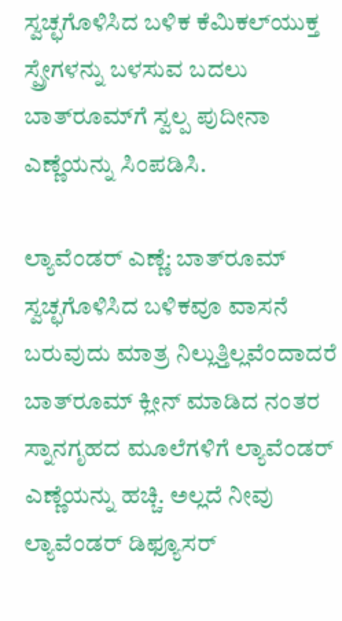ಸ್ವಚ್ಛಗೊಳಿಸಿದ ಬಳಿಕ ಕೆಮಿಕಲ್‌ಯುಕ್ತ ಸ್ಪ್ರೇಗಳನ್ನು ಬಳಸುವ ಬದಲು ಬಾತ್‌ರೂಮ್‌ಗೆ ಸ್ವಲ್ಪ ಪುದೀನಾ ಎಣ್ಣೆಯನ್ನು ಸಿಂಪಡಿಸಿ.

ಲ್ಯಾವೆಂಡರ್‌ ಎಣ್ಣೆ: ಬಾತ್‌ರೂಮ್‌ ಸ್ವಚ್ಛಗೊಳಿಸಿದ ಬಳಿಕವೂ ವಾಸನೆ ಬರುವುದು ಮಾತ್ರ ನಿಲ್ಲುತ್ತಿಲ್ಲವೆಂದಾದರೆ ಬಾತ್‌ರೂಮ್‌ ಕ್ಲೀನ್‌ ಮಾಡಿದ ನಂತರ ಸ್ನಾನಗೃಹದ ಮೂಲೆಗಳಿಗೆ ಲ್ಯಾವೆಂಡರ್‌ ಎಣ್ಣೆಯನ್ನು ಹಚ್ಚಿ. ಅಲ್ಲದೆ ನೀವು ಲ್ಯಾವೆಂಡರ್‌ ಡಿಫ್ಯೂಸರ್‌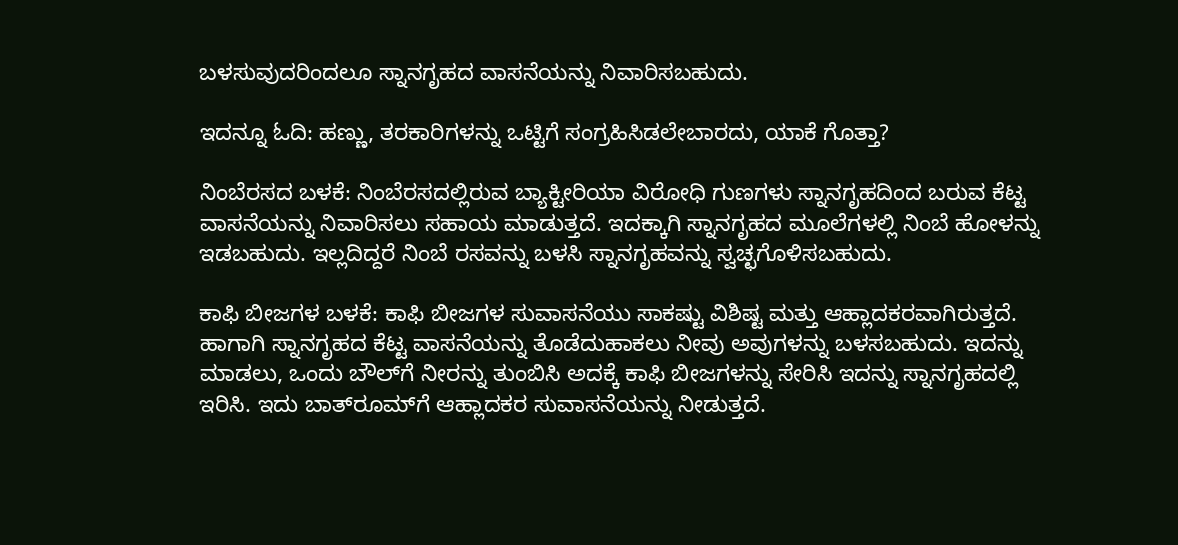ಬಳಸುವುದರಿಂದಲೂ ಸ್ನಾನಗೃಹದ ವಾಸನೆಯನ್ನು ನಿವಾರಿಸಬಹುದು.

ಇದನ್ನೂ ಓದಿ: ಹಣ್ಣು, ತರಕಾರಿಗಳನ್ನು ಒಟ್ಟಿಗೆ ಸಂಗ್ರಹಿಸಿಡಲೇಬಾರದು, ಯಾಕೆ ಗೊತ್ತಾ?

ನಿಂಬೆರಸದ ಬಳಕೆ: ನಿಂಬೆರಸದಲ್ಲಿರುವ ಬ್ಯಾಕ್ಟೀರಿಯಾ ವಿರೋಧಿ ಗುಣಗಳು ಸ್ನಾನಗೃಹದಿಂದ ಬರುವ ಕೆಟ್ಟ ವಾಸನೆಯನ್ನು ನಿವಾರಿಸಲು ಸಹಾಯ ಮಾಡುತ್ತದೆ. ಇದಕ್ಕಾಗಿ ಸ್ನಾನಗೃಹದ ಮೂಲೆಗಳಲ್ಲಿ ನಿಂಬೆ ಹೋಳನ್ನು ಇಡಬಹುದು. ಇಲ್ಲದಿದ್ದರೆ ನಿಂಬೆ ರಸವನ್ನು ಬಳಸಿ ಸ್ನಾನಗೃಹವನ್ನು ಸ್ವಚ್ಛಗೊಳಿಸಬಹುದು.

ಕಾಫಿ ಬೀಜಗಳ ಬಳಕೆ: ಕಾಫಿ ಬೀಜಗಳ ಸುವಾಸನೆಯು ಸಾಕಷ್ಟು ವಿಶಿಷ್ಟ ಮತ್ತು ಆಹ್ಲಾದಕರವಾಗಿರುತ್ತದೆ. ಹಾಗಾಗಿ ಸ್ನಾನಗೃಹದ ಕೆಟ್ಟ ವಾಸನೆಯನ್ನು ತೊಡೆದುಹಾಕಲು ನೀವು ಅವುಗಳನ್ನು ಬಳಸಬಹುದು. ಇದನ್ನು ಮಾಡಲು, ಒಂದು ಬೌಲ್‌ಗೆ ನೀರನ್ನು ತುಂಬಿಸಿ ಅದಕ್ಕೆ ಕಾಫಿ ಬೀಜಗಳನ್ನು ಸೇರಿಸಿ ಇದನ್ನು ಸ್ನಾನಗೃಹದಲ್ಲಿ ಇರಿಸಿ. ಇದು ಬಾತ್‌ರೂಮ್‌ಗೆ ಆಹ್ಲಾದಕರ ಸುವಾಸನೆಯನ್ನು ನೀಡುತ್ತದೆ.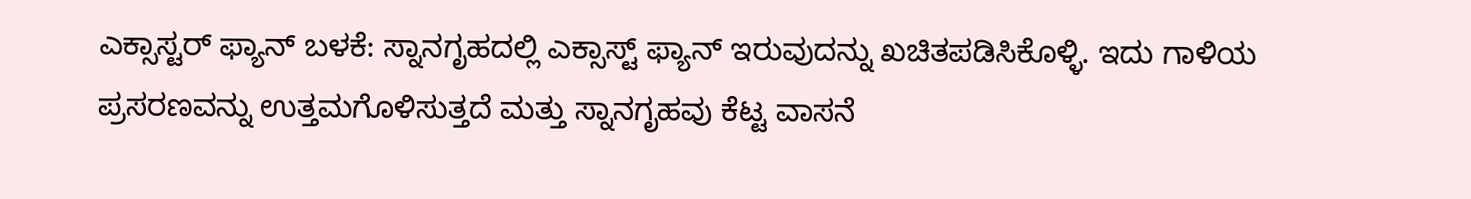ಎಕ್ಸಾಸ್ಟರ್‌ ಫ್ಯಾನ್‌ ಬಳಕೆ: ಸ್ನಾನಗೃಹದಲ್ಲಿ ಎಕ್ಸಾಸ್ಟ್‌ ಫ್ಯಾನ್‌ ಇರುವುದನ್ನು ಖಚಿತಪಡಿಸಿಕೊಳ್ಳಿ. ಇದು ಗಾಳಿಯ ಪ್ರಸರಣವನ್ನು ಉತ್ತಮಗೊಳಿಸುತ್ತದೆ ಮತ್ತು ಸ್ನಾನಗೃಹವು ಕೆಟ್ಟ ವಾಸನೆ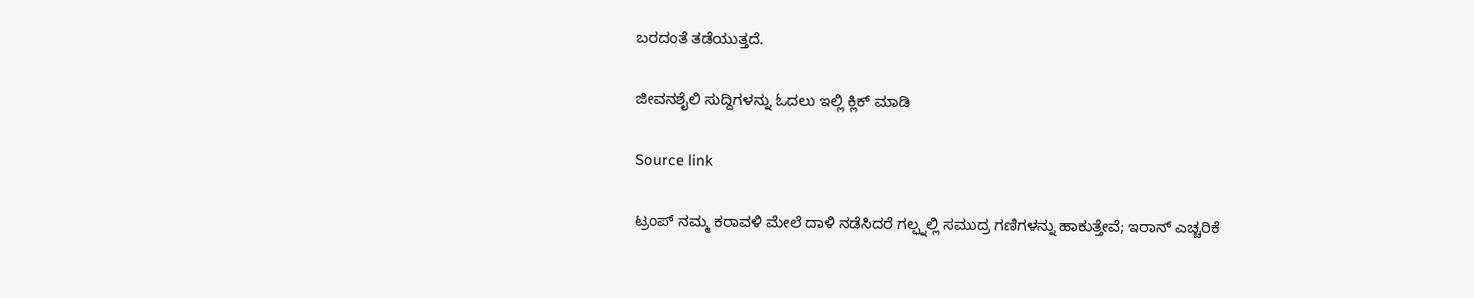ಬರದಂತೆ ತಡೆಯುತ್ತದೆ.

ಜೀವನಶೈಲಿ ಸುದ್ದಿಗಳನ್ನು ಓದಲು ಇಲ್ಲಿ ಕ್ಲಿಕ್ ಮಾಡಿ

Source link

ಟ್ರಂಪ್ ನಮ್ಮ ಕರಾವಳಿ ಮೇಲೆ ದಾಳಿ ನಡೆಸಿದರೆ ಗಲ್ಫ್ನಲ್ಲಿ ಸಮುದ್ರ ಗಣಿಗಳನ್ನು ಹಾಕುತ್ತೇವೆ; ಇರಾನ್ ಎಚ್ಚರಿಕೆ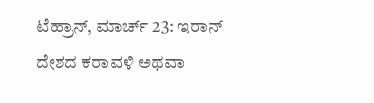ಟೆಹ್ರಾನ್, ಮಾರ್ಚ್ 23: ಇರಾನ್ ದೇಶದ ಕರಾವಳಿ ಅಥವಾ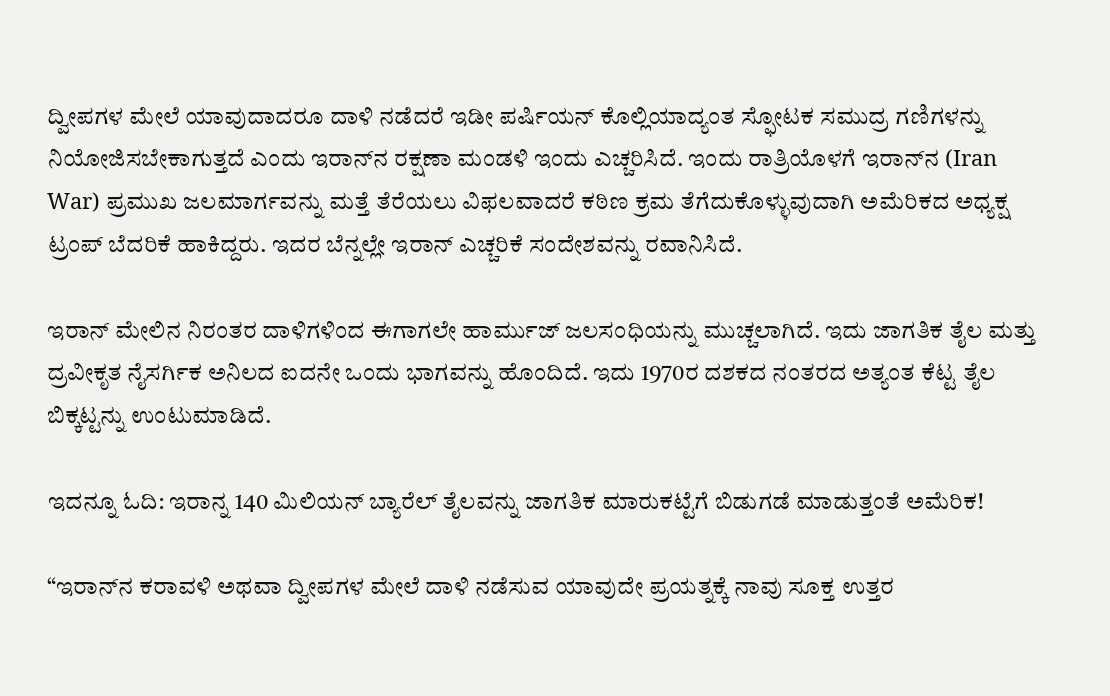ದ್ವೀಪಗಳ ಮೇಲೆ ಯಾವುದಾದರೂ ದಾಳಿ ನಡೆದರೆ ಇಡೀ ಪರ್ಷಿಯನ್ ಕೊಲ್ಲಿಯಾದ್ಯಂತ ಸ್ಫೋಟಕ ಸಮುದ್ರ ಗಣಿಗಳನ್ನು ನಿಯೋಜಿಸಬೇಕಾಗುತ್ತದೆ ಎಂದು ಇರಾನ್‌ನ ರಕ್ಷಣಾ ಮಂಡಳಿ ಇಂದು ಎಚ್ಚರಿಸಿದೆ. ಇಂದು ರಾತ್ರಿಯೊಳಗೆ ಇರಾನ್‌ನ (Iran War) ಪ್ರಮುಖ ಜಲಮಾರ್ಗವನ್ನು ಮತ್ತೆ ತೆರೆಯಲು ವಿಫಲವಾದರೆ ಕಠಿಣ ಕ್ರಮ ತೆಗೆದುಕೊಳ್ಳುವುದಾಗಿ ಅಮೆರಿಕದ ಅಧ್ಯಕ್ಷ ಟ್ರಂಪ್ ಬೆದರಿಕೆ ಹಾಕಿದ್ದರು. ಇದರ ಬೆನ್ನಲ್ಲೇ ಇರಾನ್ ಎಚ್ಚರಿಕೆ ಸಂದೇಶವನ್ನು ರವಾನಿಸಿದೆ.

ಇರಾನ್‌ ಮೇಲಿನ ನಿರಂತರ ದಾಳಿಗಳಿಂದ ಈಗಾಗಲೇ ಹಾರ್ಮುಜ್ ಜಲಸಂಧಿಯನ್ನು ಮುಚ್ಚಲಾಗಿದೆ. ಇದು ಜಾಗತಿಕ ತೈಲ ಮತ್ತು ದ್ರವೀಕೃತ ನೈಸರ್ಗಿಕ ಅನಿಲದ ಐದನೇ ಒಂದು ಭಾಗವನ್ನು ಹೊಂದಿದೆ. ಇದು 1970ರ ದಶಕದ ನಂತರದ ಅತ್ಯಂತ ಕೆಟ್ಟ ತೈಲ ಬಿಕ್ಕಟ್ಟನ್ನು ಉಂಟುಮಾಡಿದೆ.

ಇದನ್ನೂ ಓದಿ: ಇರಾನ್ನ 140 ಮಿಲಿಯನ್ ಬ್ಯಾರೆಲ್ ತೈಲವನ್ನು ಜಾಗತಿಕ ಮಾರುಕಟ್ಟೆಗೆ ಬಿಡುಗಡೆ ಮಾಡುತ್ತಂತೆ ಅಮೆರಿಕ!

“ಇರಾನ್‌ನ ಕರಾವಳಿ ಅಥವಾ ದ್ವೀಪಗಳ ಮೇಲೆ ದಾಳಿ ನಡೆಸುವ ಯಾವುದೇ ಪ್ರಯತ್ನಕ್ಕೆ ನಾವು ಸೂಕ್ತ ಉತ್ತರ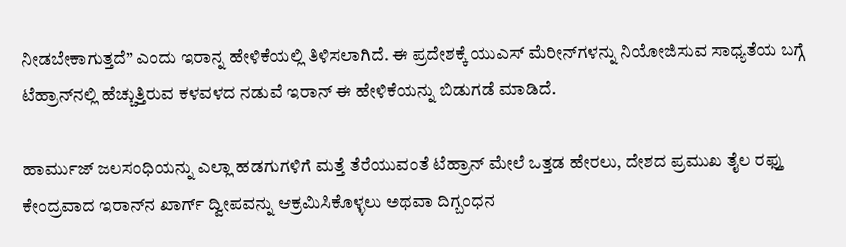ನೀಡಬೇಕಾಗುತ್ತದೆ” ಎಂದು ಇರಾನ್ನ ಹೇಳಿಕೆಯಲ್ಲಿ ತಿಳಿಸಲಾಗಿದೆ. ಈ ಪ್ರದೇಶಕ್ಕೆ ಯುಎಸ್ ಮೆರೀನ್‌ಗಳನ್ನು ನಿಯೋಜಿಸುವ ಸಾಧ್ಯತೆಯ ಬಗ್ಗೆ ಟೆಹ್ರಾನ್‌ನಲ್ಲಿ ಹೆಚ್ಚುತ್ತಿರುವ ಕಳವಳದ ನಡುವೆ ಇರಾನ್ ಈ ಹೇಳಿಕೆಯನ್ನು ಬಿಡುಗಡೆ ಮಾಡಿದೆ.

ಹಾರ್ಮುಜ್ ಜಲಸಂಧಿಯನ್ನು ಎಲ್ಲಾ ಹಡಗುಗಳಿಗೆ ಮತ್ತೆ ತೆರೆಯುವಂತೆ ಟೆಹ್ರಾನ್ ಮೇಲೆ ಒತ್ತಡ ಹೇರಲು, ದೇಶದ ಪ್ರಮುಖ ತೈಲ ರಫ್ತು ಕೇಂದ್ರವಾದ ಇರಾನ್‌ನ ಖಾರ್ಗ್ ದ್ವೀಪವನ್ನು ಆಕ್ರಮಿಸಿಕೊಳ್ಳಲು ಅಥವಾ ದಿಗ್ಬಂಧನ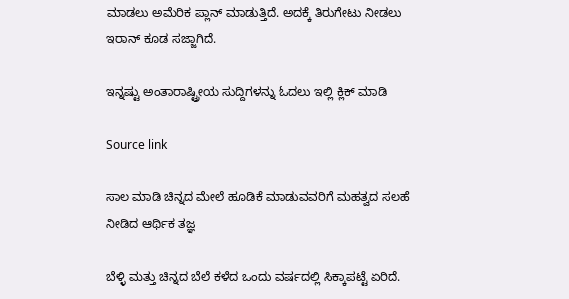ಮಾಡಲು ಅಮೆರಿಕ ಪ್ಲಾನ್ ಮಾಡುತ್ತಿದೆ. ಅದಕ್ಕೆ ತಿರುಗೇಟು ನೀಡಲು ಇರಾನ್ ಕೂಡ ಸಜ್ಜಾಗಿದೆ.

ಇನ್ನಷ್ಟು ಅಂತಾರಾಷ್ಟ್ರೀಯ ಸುದ್ದಿಗಳನ್ನು ಓದಲು ಇಲ್ಲಿ ಕ್ಲಿಕ್ ಮಾಡಿ

Source link

ಸಾಲ ಮಾಡಿ ಚಿನ್ನದ ಮೇಲೆ ಹೂಡಿಕೆ ಮಾಡುವವರಿಗೆ ಮಹತ್ವದ ಸಲಹೆ ನೀಡಿದ ಆರ್ಥಿಕ ತಜ್ಞ

ಬೆಳ್ಳಿ ಮತ್ತು ಚಿನ್ನದ ಬೆಲೆ ಕಳೆದ ಒಂದು ವರ್ಷದಲ್ಲಿ ಸಿಕ್ಕಾಪಟ್ಟೆ ಏರಿದೆ.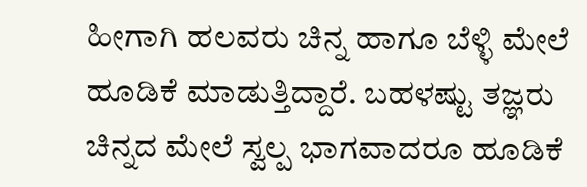ಹೀಗಾಗಿ ಹಲವರು ಚಿನ್ನ ಹಾಗೂ ಬೆಳ್ಳಿ ಮೇಲೆ ಹೂಡಿಕೆ ಮಾಡುತ್ತಿದ್ದಾರೆ. ಬಹಳಷ್ಟು ತಜ್ಞರು ಚಿನ್ನದ ಮೇಲೆ ಸ್ವಲ್ಪ ಭಾಗವಾದರೂ ಹೂಡಿಕೆ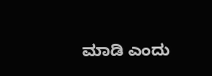ಮಾಡಿ ಎಂದು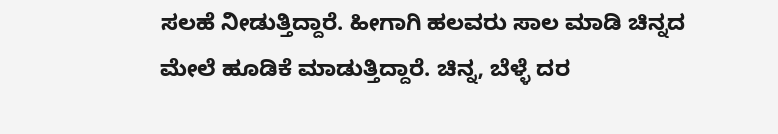ಸಲಹೆ ನೀಡುತ್ತಿದ್ದಾರೆ. ಹೀಗಾಗಿ ಹಲವರು ಸಾಲ ಮಾಡಿ ಚಿನ್ನದ ಮೇಲೆ ಹೂಡಿಕೆ ಮಾಡುತ್ತಿದ್ದಾರೆ. ಚಿನ್ನ, ಬೆಳ್ಳೆ ದರ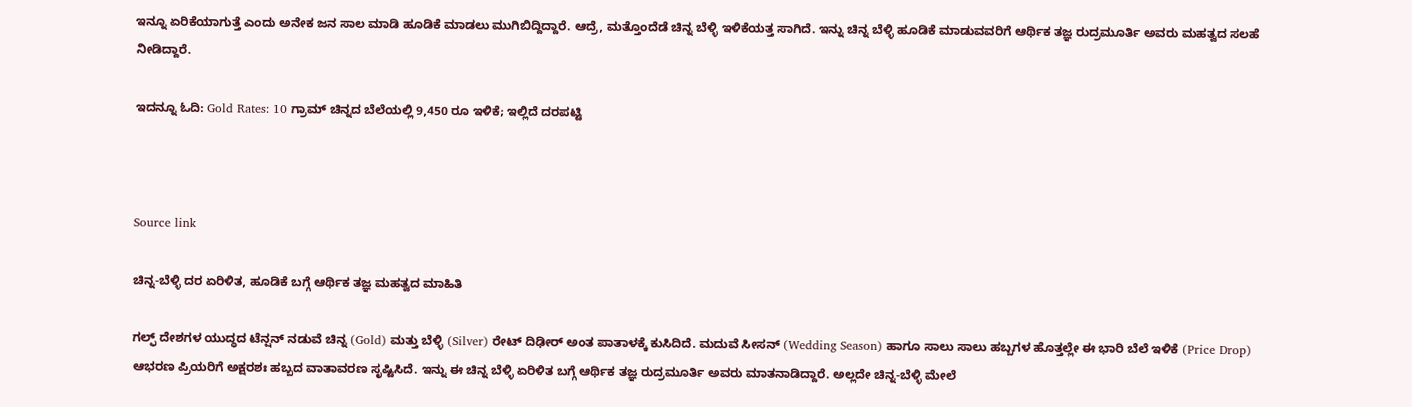ಇನ್ನೂ ಏರಿಕೆಯಾಗುತ್ತೆ ಎಂದು ಅನೇಕ ಜನ ಸಾಲ ಮಾಡಿ ಹೂಡಿಕೆ ಮಾಡಲು ಮುಗಿಬಿದ್ದಿದ್ದಾರೆ. ಆದ್ರೆ, ಮತ್ತೊಂದೆಡೆ ಚಿನ್ನ ಬೆಳ್ಳಿ ಇಳಿಕೆಯತ್ತ ಸಾಗಿದೆ. ಇನ್ನು ಚಿನ್ನ ಬೆಳ್ಳಿ ಹೂಡಿಕೆ ಮಾಡುವವರಿಗೆ ಆರ್ಥಿಕ ತಜ್ಞ ರುದ್ರಮೂರ್ತಿ ಅವರು ಮಹತ್ವದ ಸಲಹೆ ನೀಡಿದ್ದಾರೆ.

ಇದನ್ನೂ ಓದಿ: Gold Rates: 10 ಗ್ರಾಮ್ ಚಿನ್ನದ ಬೆಲೆಯಲ್ಲಿ 9,450 ರೂ ಇಳಿಕೆ; ಇಲ್ಲಿದೆ ದರಪಟ್ಟಿ



Source link

ಚಿನ್ನ-ಬೆಳ್ಳಿ ದರ ಏರಿಳಿತ, ಹೂಡಿಕೆ ಬಗ್ಗೆ ಆರ್ಥಿಕ ತಜ್ಞ ಮಹತ್ವದ ಮಾಹಿತಿ

ಗಲ್ಫ್ ದೇಶಗಳ ಯುದ್ಧದ ಟೆನ್ಷನ್ ನಡುವೆ ಚಿನ್ನ (Gold) ಮತ್ತು ಬೆಳ್ಳಿ (Silver) ರೇಟ್ ದಿಢೀರ್ ಅಂತ ಪಾತಾಳಕ್ಕೆ ಕುಸಿದಿದೆ. ಮದುವೆ ಸೀಸನ್ (Wedding Season) ಹಾಗೂ ಸಾಲು ಸಾಲು ಹಬ್ಬಗಳ ಹೊತ್ತಲ್ಲೇ ಈ ಭಾರಿ ಬೆಲೆ ಇಳಿಕೆ (Price Drop) ಆಭರಣ ಪ್ರಿಯರಿಗೆ ಅಕ್ಷರಶಃ ಹಬ್ಬದ ವಾತಾವರಣ ಸೃಷ್ಟಿಸಿದೆ. ಇನ್ನು ಈ ಚಿನ್ನ ಬೆಳ್ಳಿ ಏರಿಳಿತ ಬಗ್ಗೆ ಆರ್ಥಿಕ ತಜ್ಞ ರುದ್ರಮೂರ್ತಿ ಅವರು ಮಾತನಾಡಿದ್ದಾರೆ. ಅಲ್ಲದೇ ಚಿನ್ನ-ಬೆಳ್ಳಿ ಮೇಲೆ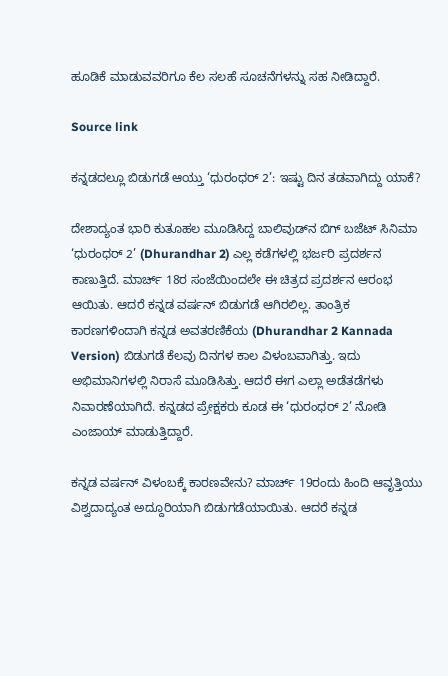ಹೂಡಿಕೆ ಮಾಡುವವರಿಗೂ ಕೆಲ ಸಲಹೆ ಸೂಚನೆಗಳನ್ನು ಸಹ ನೀಡಿದ್ದಾರೆ.

Source link

ಕನ್ನಡದಲ್ಲೂ ಬಿಡುಗಡೆ ಆಯ್ತು ‘ಧುರಂಧರ್ 2’: ಇಷ್ಟು ದಿನ ತಡವಾಗಿದ್ದು ಯಾಕೆ?

ದೇಶಾದ್ಯಂತ ಭಾರಿ ಕುತೂಹಲ ಮೂಡಿಸಿದ್ದ ಬಾಲಿವುಡ್‌ನ ಬಿಗ್ ಬಜೆಟ್ ಸಿನಿಮಾ ‘ಧುರಂಧರ್ 2’ (Dhurandhar 2) ಎಲ್ಲ ಕಡೆಗಳಲ್ಲಿ ಭರ್ಜರಿ ಪ್ರದರ್ಶನ ಕಾಣುತ್ತಿದೆ. ಮಾರ್ಚ್ 18ರ ಸಂಜೆಯಿಂದಲೇ ಈ ಚಿತ್ರದ ಪ್ರದರ್ಶನ ಆರಂಭ ಆಯಿತು. ಆದರೆ ಕನ್ನಡ ವರ್ಷನ್ ಬಿಡುಗಡೆ ಆಗಿರಲಿಲ್ಲ. ತಾಂತ್ರಿಕ ಕಾರಣಗಳಿಂದಾಗಿ ಕನ್ನಡ ಅವತರಣಿಕೆಯ (Dhurandhar 2 Kannada Version) ಬಿಡುಗಡೆ ಕೆಲವು ದಿನಗಳ ಕಾಲ ವಿಳಂಬವಾಗಿತ್ತು. ಇದು ಅಭಿಮಾನಿಗಳಲ್ಲಿ ನಿರಾಸೆ ಮೂಡಿಸಿತ್ತು. ಆದರೆ ಈಗ ಎಲ್ಲಾ ಅಡೆತಡೆಗಳು ನಿವಾರಣೆಯಾಗಿದೆ. ಕನ್ನಡದ ಪ್ರೇಕ್ಷಕರು ಕೂಡ ಈ ‘ಧುರಂಧರ್ 2’ ನೋಡಿ ಎಂಜಾಯ್ ಮಾಡುತ್ತಿದ್ದಾರೆ.

ಕನ್ನಡ ವರ್ಷನ್ ವಿಳಂಬಕ್ಕೆ ಕಾರಣವೇನು? ಮಾರ್ಚ್ 19ರಂದು ಹಿಂದಿ ಆವೃತ್ತಿಯು ವಿಶ್ವದಾದ್ಯಂತ ಅದ್ದೂರಿಯಾಗಿ ಬಿಡುಗಡೆಯಾಯಿತು. ಆದರೆ ಕನ್ನಡ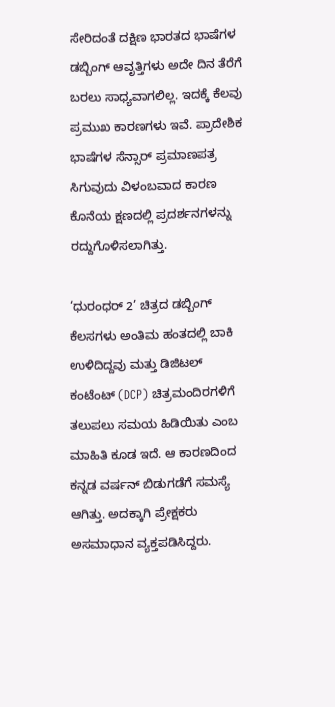ಸೇರಿದಂತೆ ದಕ್ಷಿಣ ಭಾರತದ ಭಾಷೆಗಳ ಡಬ್ಬಿಂಗ್ ಆವೃತ್ತಿಗಳು ಅದೇ ದಿನ ತೆರೆಗೆ ಬರಲು ಸಾಧ್ಯವಾಗಲಿಲ್ಲ. ಇದಕ್ಕೆ ಕೆಲವು ಪ್ರಮುಖ ಕಾರಣಗಳು ಇವೆ. ಪ್ರಾದೇಶಿಕ ಭಾಷೆಗಳ ಸೆನ್ಸಾರ್ ಪ್ರಮಾಣಪತ್ರ ಸಿಗುವುದು ವಿಳಂಬವಾದ ಕಾರಣ ಕೊನೆಯ ಕ್ಷಣದಲ್ಲಿ ಪ್ರದರ್ಶನಗಳನ್ನು ರದ್ದುಗೊಳಿಸಲಾಗಿತ್ತು.

‘ಧುರಂಧರ್ 2’ ಚಿತ್ರದ ಡಬ್ಬಿಂಗ್ ಕೆಲಸಗಳು ಅಂತಿಮ ಹಂತದಲ್ಲಿ ಬಾಕಿ ಉಳಿದಿದ್ದವು ಮತ್ತು ಡಿಜಿಟಲ್ ಕಂಟೆಂಟ್ (DCP) ಚಿತ್ರಮಂದಿರಗಳಿಗೆ ತಲುಪಲು ಸಮಯ ಹಿಡಿಯಿತು ಎಂಬ ಮಾಹಿತಿ ಕೂಡ ಇದೆ. ಆ ಕಾರಣದಿಂದ ಕನ್ನಡ ವರ್ಷನ್ ಬಿಡುಗಡೆಗೆ ಸಮಸ್ಯೆ ಆಗಿತ್ತು. ಅದಕ್ಕಾಗಿ ಪ್ರೇಕ್ಷಕರು ಅಸಮಾಧಾನ ವ್ಯಕ್ತಪಡಿಸಿದ್ದರು.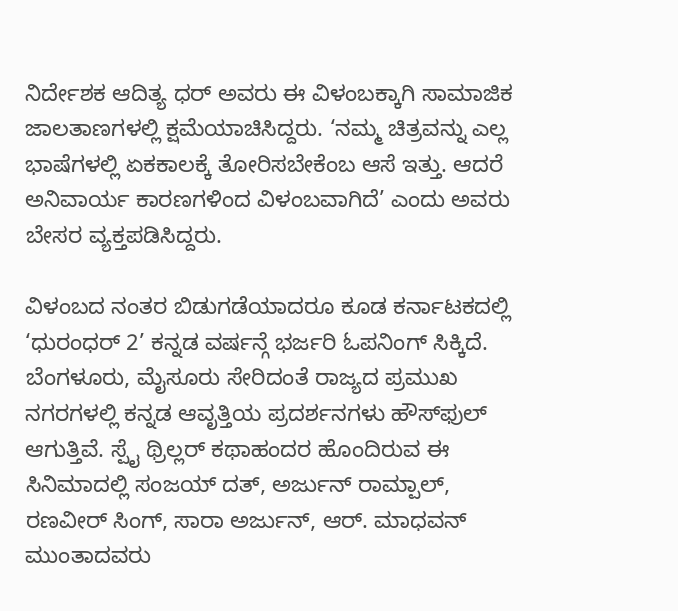ನಿರ್ದೇಶಕ ಆದಿತ್ಯ ಧರ್ ಅವರು ಈ ವಿಳಂಬಕ್ಕಾಗಿ ಸಾಮಾಜಿಕ ಜಾಲತಾಣಗಳಲ್ಲಿ ಕ್ಷಮೆಯಾಚಿಸಿದ್ದರು. ‘ನಮ್ಮ ಚಿತ್ರವನ್ನು ಎಲ್ಲ ಭಾಷೆಗಳಲ್ಲಿ ಏಕಕಾಲಕ್ಕೆ ತೋರಿಸಬೇಕೆಂಬ ಆಸೆ ಇತ್ತು. ಆದರೆ ಅನಿವಾರ್ಯ ಕಾರಣಗಳಿಂದ ವಿಳಂಬವಾಗಿದೆ’ ಎಂದು ಅವರು ಬೇಸರ ವ್ಯಕ್ತಪಡಿಸಿದ್ದರು.

ವಿಳಂಬದ ನಂತರ ಬಿಡುಗಡೆಯಾದರೂ ಕೂಡ ಕರ್ನಾಟಕದಲ್ಲಿ ‘ಧುರಂಧರ್ 2’ ಕನ್ನಡ ವರ್ಷನ್ಗೆ ಭರ್ಜರಿ ಓಪನಿಂಗ್ ಸಿಕ್ಕಿದೆ. ಬೆಂಗಳೂರು, ಮೈಸೂರು ಸೇರಿದಂತೆ ರಾಜ್ಯದ ಪ್ರಮುಖ ನಗರಗಳಲ್ಲಿ ಕನ್ನಡ ಆವೃತ್ತಿಯ ಪ್ರದರ್ಶನಗಳು ಹೌಸ್‌ಫುಲ್ ಆಗುತ್ತಿವೆ. ಸ್ಪೈ ಥ್ರಿಲ್ಲರ್ ಕಥಾಹಂದರ ಹೊಂದಿರುವ ಈ ಸಿನಿಮಾದಲ್ಲಿ ಸಂಜಯ್ ದತ್, ಅರ್ಜುನ್ ರಾಮ್ಪಾಲ್, ರಣವೀರ್ ಸಿಂಗ್, ಸಾರಾ ಅರ್ಜುನ್, ಆರ್. ಮಾಧವನ್ ಮುಂತಾದವರು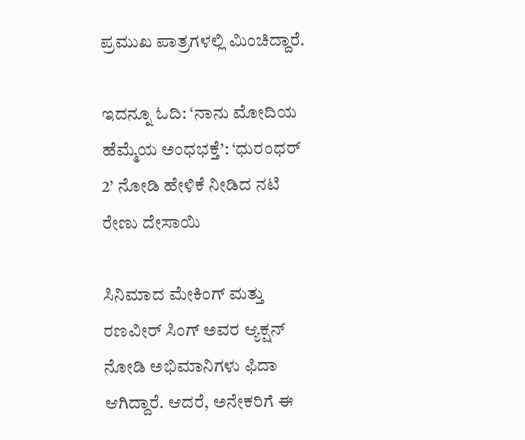ಪ್ರಮುಖ ಪಾತ್ರಗಳಲ್ಲಿ ಮಿಂಚಿದ್ದಾರೆ.

ಇದನ್ನೂ ಓದಿ: ‘ನಾನು ಮೋದಿಯ ಹೆಮ್ಮೆಯ ಅಂಧಭಕ್ತೆ’: ‘ಧುರಂಧರ್ 2’ ನೋಡಿ ಹೇಳಿಕೆ ನೀಡಿದ ನಟಿ ರೇಣು ದೇಸಾಯಿ

ಸಿನಿಮಾದ ಮೇಕಿಂಗ್ ಮತ್ತು ರಣವೀರ್ ಸಿಂಗ್ ಅವರ ಆ್ಯಕ್ಷನ್ ನೋಡಿ ಅಭಿಮಾನಿಗಳು ಫಿದಾ ಆಗಿದ್ದಾರೆ. ಆದರೆ, ಅನೇಕರಿಗೆ ಈ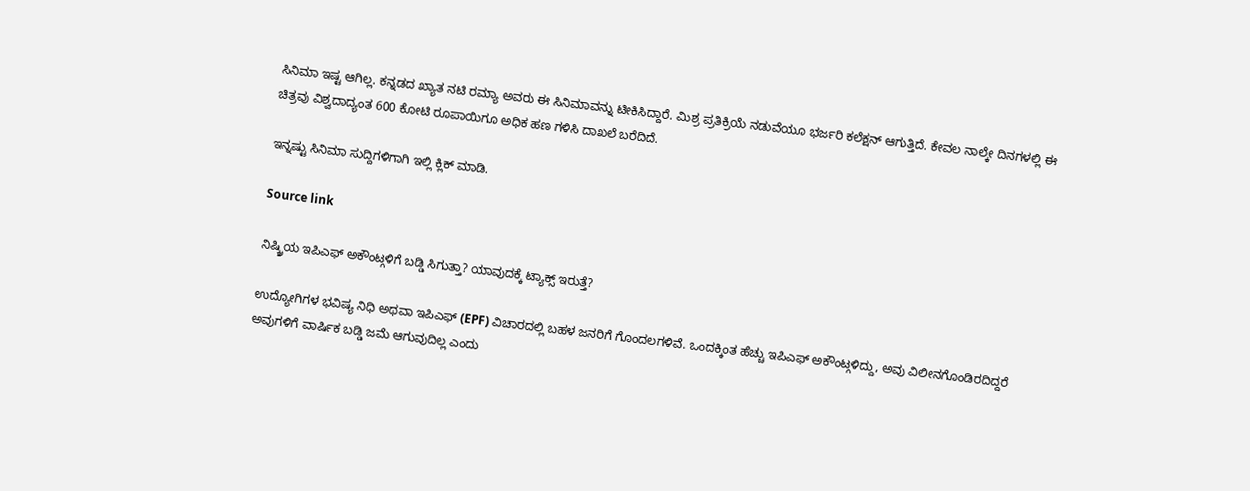ಸಿನಿಮಾ ಇಷ್ಟ ಆಗಿಲ್ಲ. ಕನ್ನಡದ ಖ್ಯಾತ ನಟಿ ರಮ್ಯಾ ಅವರು ಈ ಸಿನಿಮಾವನ್ನು ಟೀಕಿಸಿದ್ದಾರೆ. ಮಿಶ್ರ ಪ್ರತಿಕ್ರಿಯೆ ನಡುವೆಯೂ ಭರ್ಜರಿ ಕಲೆಕ್ಷನ್ ಆಗುತ್ತಿದೆ. ಕೇವಲ ನಾಲ್ಕೇ ದಿನಗಳಲ್ಲಿ ಈ ಚಿತ್ರವು ವಿಶ್ವದಾದ್ಯಂತ 600 ಕೋಟಿ ರೂಪಾಯಿಗೂ ಅಧಿಕ ಹಣ ಗಳಿಸಿ ದಾಖಲೆ ಬರೆದಿದೆ.

ಇನ್ನಷ್ಟು ಸಿನಿಮಾ ಸುದ್ದಿಗಳಿಗಾಗಿ ಇಲ್ಲಿ ಕ್ಲಿಕ್ ಮಾಡಿ.

Source link

ನಿಷ್ಕ್ರಿಯ ಇಪಿಎಫ್ ಅಕೌಂಟ್ಗಳಿಗೆ ಬಡ್ಡಿ ಸಿಗುತ್ತಾ? ಯಾವುದಕ್ಕೆ ಟ್ಯಾಕ್ಸ್ ಇರುತ್ತೆ?

ಉದ್ಯೋಗಿಗಳ ಭವಿಷ್ಯ ನಿಧಿ ಅಥವಾ ಇಪಿಎಫ್ (EPF) ವಿಚಾರದಲ್ಲಿ ಬಹಳ ಜನರಿಗೆ ಗೊಂದಲಗಳಿವೆ. ಒಂದಕ್ಕಿಂತ ಹೆಚ್ಚು ಇಪಿಎಫ್ ಅಕೌಂಟ್ಗಳಿದ್ದು, ಅವು ವಿಲೀನಗೊಂಡಿರದಿದ್ದರೆ ಅವುಗಳಿಗೆ ವಾರ್ಷಿಕ ಬಡ್ಡಿ ಜಮೆ ಆಗುವುದಿಲ್ಲ ಎಂದು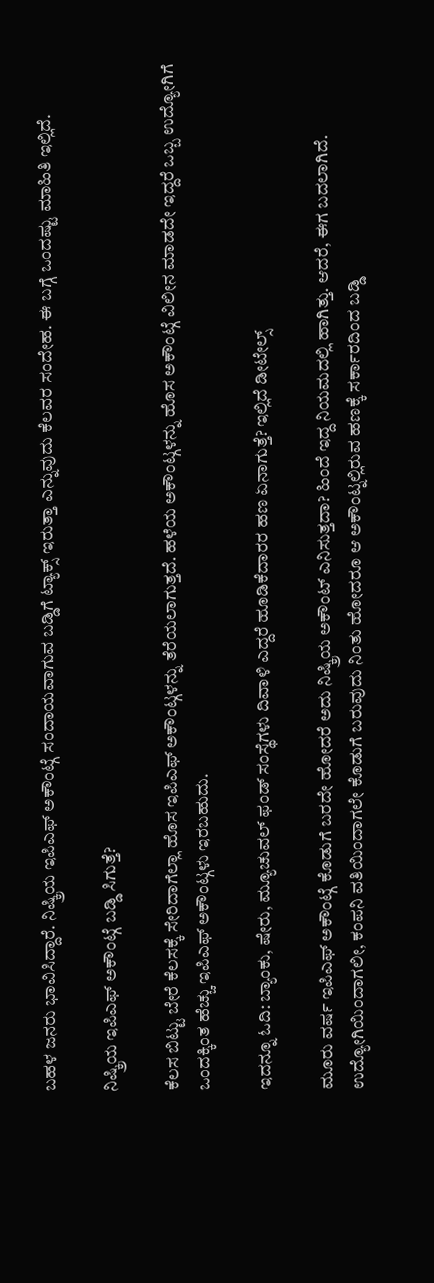ಬಹಳ ಜನರು ಭಾವಿಸಿದ್ದಾರೆ. ನಿಷ್ಕ್ರಿಯ ಇಪಿಎಫ್ ಅಕೌಂಟ್ಗೆ ಸಂದಾಯವಾಗುವ ಬಡ್ಡಿಗೆ ಟ್ಯಾಕ್ಸ್ ಇರುತ್ತಾ ಎನ್ನುವುದು ಕೆಲವರ ಸಂದೇಹ. ಈ ಬಗ್ಗೆ ಒಂದಷ್ಟು ಮಾಹಿತಿ ಇಲ್ಲಿದೆ.

ನಿಷ್ಕ್ರಿಯ ಇಪಿಎಫ್ ಅಕೌಂಟ್ಗೆ ಬಡ್ಡಿ ಸಿಗುತ್ತೆ?

ಕೆಲಸ ಬಿಟ್ಟು ಬೇರೆ ಕೆಲಸಕ್ಕೆ ಸೇರಿದಾಗೆಲ್ಲಾ ಹೊಸ ಇಪಿಎಫ್ ಅಕೌಂಟ್ಗಳನ್ನು ತೆರೆಯಲಾಗುತ್ತದೆ. ಹಳೆಯ ಅಕೌಂಟ್ಗಳನ್ನು ಹೊಸ ಅಕೌಂಟ್ಗೆ ವಿಲೀನ ಮಾಡದೇ ಇದ್ದರೆ ಒಬ್ಬ ಉದ್ಯೋಗಿಗೆ ಒಂದಕ್ಕಿಂತ ಹೆಚ್ಚು ಇಪಿಎಫ್ ಅಕೌಂಟ್ಗಳು ಇರಬಹುದು.

ಇದನ್ನೂ ಓದಿ: ಬ್ಯಾಂಕು, ಷೇರು, ಮ್ಯೂಚುವಲ್ ಫಂಡ್ ಸಂಸ್ಥೆಗಳು ದಿವಾಳಿ ಎದ್ದರೆ ಹೂಡಿಕೆದಾರರ ಹಣ ಏನಾಗುತ್ತೆ? ಇಲ್ಲಿದೆ ಡೀಟೇಲ್ಸ್

ಮೂರು ವರ್ಷ ಇಪಿಎಫ್ ಅಕೌಂಟ್ಗೆ ಕೊಡುಗೆ ಬರದೇ ಹೋದರೆ ಅದು ನಿಷ್ಕ್ರಿಯ ಅಕೌಂಟ್ ಎನಿಸುತ್ತದಾ? ಹಿಂದೆ ಇದ್ದ ನಿಯಮದಲ್ಲಿ ಹಾಗಿತ್ತು. ಆದರೆ, ಈಗ ಬದಲಾಗಿದೆ. ಉದ್ಯೋಗಿಯಿಂದಾಗಲೀ, ಕಂಪನಿ ವತಿಯಿಂದಾಗಲೇ ಕೊಡುಗೆ ಬರುವುದು ನಿಂತು ಹೋದರೂ ಆ ಅಕೌಂಟ್ನಲ್ಲಿರುವ ಹಣಕ್ಕೆ ಸರ್ಕಾರದಿಂದ ಬಡ್ಡಿ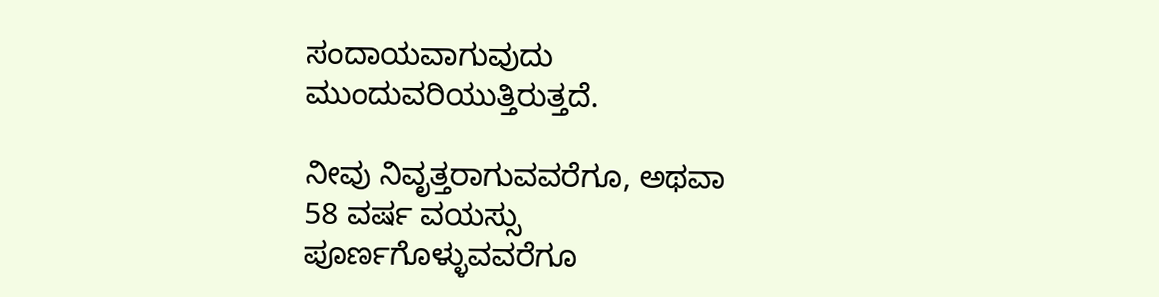ಸಂದಾಯವಾಗುವುದು ಮುಂದುವರಿಯುತ್ತಿರುತ್ತದೆ.

ನೀವು ನಿವೃತ್ತರಾಗುವವರೆಗೂ, ಅಥವಾ 58 ವರ್ಷ ವಯಸ್ಸು ಪೂರ್ಣಗೊಳ್ಳುವವರೆಗೂ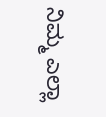ನಿಮ್ಮ ಎಲ್ಲಾ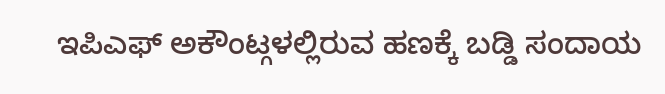ಇಪಿಎಫ್ ಅಕೌಂಟ್ಗಳಲ್ಲಿರುವ ಹಣಕ್ಕೆ ಬಡ್ಡಿ ಸಂದಾಯ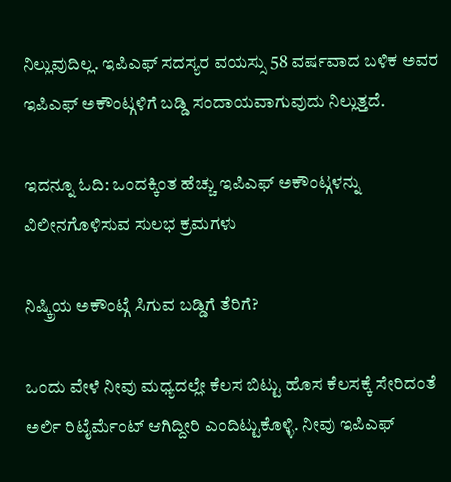ನಿಲ್ಲುವುದಿಲ್ಲ. ಇಪಿಎಫ್ ಸದಸ್ಯರ ವಯಸ್ಸು 58 ವರ್ಷವಾದ ಬಳಿಕ ಅವರ ಇಪಿಎಫ್ ಅಕೌಂಟ್ಗಳಿಗೆ ಬಡ್ಡಿ ಸಂದಾಯವಾಗುವುದು ನಿಲ್ಲುತ್ತದೆ.

ಇದನ್ನೂ ಓದಿ: ಒಂದಕ್ಕಿಂತ ಹೆಚ್ಚು ಇಪಿಎಫ್ ಅಕೌಂಟ್ಗಳನ್ನು ವಿಲೀನಗೊಳಿಸುವ ಸುಲಭ ಕ್ರಮಗಳು

ನಿಷ್ಕ್ರಿಯ ಅಕೌಂಟ್ಗೆ ಸಿಗುವ ಬಡ್ಡಿಗೆ ತೆರಿಗೆ?

ಒಂದು ವೇಳೆ ನೀವು ಮಧ್ಯದಲ್ಲೇ ಕೆಲಸ ಬಿಟ್ಟು ಹೊಸ ಕೆಲಸಕ್ಕೆ ಸೇರಿದಂತೆ ಅರ್ಲಿ ರಿಟೈರ್ಮೆಂಟ್ ಆಗಿದ್ದೀರಿ ಎಂದಿಟ್ಟುಕೊಳ್ಳಿ. ನೀವು ಇಪಿಎಫ್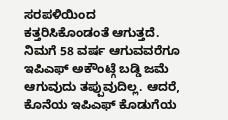ಸರಪಳಿಯಿಂದ ಕತ್ತರಿಸಿಕೊಂಡಂತೆ ಆಗುತ್ತದೆ. ನಿಮಗೆ 58 ವರ್ಷ ಆಗುವವರೆಗೂ ಇಪಿಎಫ್ ಅಕೌಂಟ್ಗೆ ಬಡ್ಡಿ ಜಮೆ ಆಗುವುದು ತಪ್ಪುವುದಿಲ್ಲ. ಆದರೆ, ಕೊನೆಯ ಇಪಿಎಫ್ ಕೊಡುಗೆಯ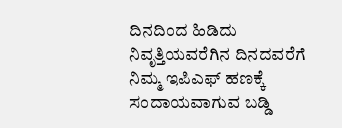ದಿನದಿಂದ ಹಿಡಿದು ನಿವೃತ್ತಿಯವರೆಗಿನ ದಿನದವರೆಗೆ ನಿಮ್ಮ ಇಪಿಎಫ್ ಹಣಕ್ಕೆ ಸಂದಾಯವಾಗುವ ಬಡ್ಡಿ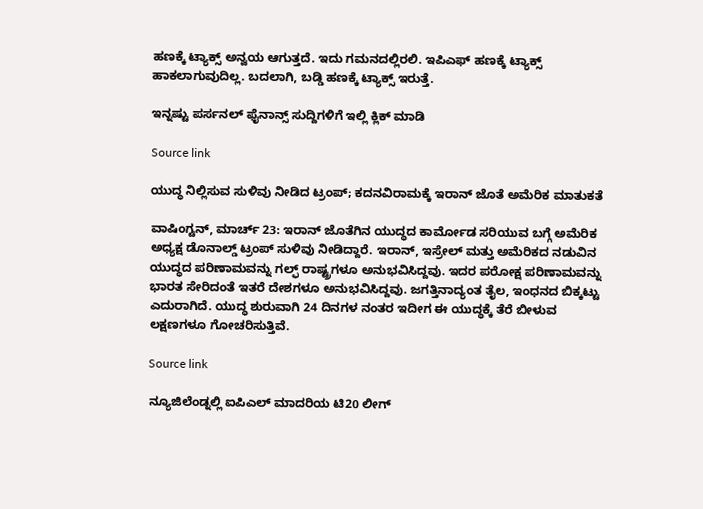ಹಣಕ್ಕೆ ಟ್ಯಾಕ್ಸ್ ಅನ್ವಯ ಆಗುತ್ತದೆ. ಇದು ಗಮನದಲ್ಲಿರಲಿ. ಇಪಿಎಫ್ ಹಣಕ್ಕೆ ಟ್ಯಾಕ್ಸ್ ಹಾಕಲಾಗುವುದಿಲ್ಲ. ಬದಲಾಗಿ, ಬಡ್ಡಿ ಹಣಕ್ಕೆ ಟ್ಯಾಕ್ಸ್ ಇರುತ್ತೆ.

ಇನ್ನಷ್ಟು ಪರ್ಸನಲ್ ಫೈನಾನ್ಸ್ ಸುದ್ದಿಗಳಿಗೆ ಇಲ್ಲಿ ಕ್ಲಿಕ್ ಮಾಡಿ

Source link

ಯುದ್ಧ ನಿಲ್ಲಿಸುವ ಸುಳಿವು ನೀಡಿದ ಟ್ರಂಪ್; ಕದನವಿರಾಮಕ್ಕೆ ಇರಾನ್ ಜೊತೆ ಅಮೆರಿಕ ಮಾತುಕತೆ

ವಾಷಿಂಗ್ಟನ್, ಮಾರ್ಚ್ 23: ಇರಾನ್ ಜೊತೆಗಿನ ಯುದ್ಧದ ಕಾರ್ಮೋಡ ಸರಿಯುವ ಬಗ್ಗೆ ಅಮೆರಿಕ ಅಧ್ಯಕ್ಷ ಡೊನಾಲ್ಡ್ ಟ್ರಂಪ್ ಸುಳಿವು ನೀಡಿದ್ದಾರೆ. ಇರಾನ್, ಇಸ್ರೇಲ್ ಮತ್ತು ಅಮೆರಿಕದ ನಡುವಿನ ಯುದ್ಧದ ಪರಿಣಾಮವನ್ನು ಗಲ್ಫ್ ರಾಷ್ಟ್ರಗಳೂ ಅನುಭವಿಸಿದ್ದವು. ಇದರ ಪರೋಕ್ಷ ಪರಿಣಾಮವನ್ನು ಭಾರತ ಸೇರಿದಂತೆ ಇತರೆ ದೇಶಗಳೂ ಅನುಭವಿಸಿದ್ದವು. ಜಗತ್ತಿನಾದ್ಯಂತ ತೈಲ, ಇಂಧನದ ಬಿಕ್ಕಟ್ಟು ಎದುರಾಗಿದೆ. ಯುದ್ಧ ಶುರುವಾಗಿ 24 ದಿನಗಳ ನಂತರ ಇದೀಗ ಈ ಯುದ್ಧಕ್ಕೆ ತೆರೆ ಬೀಳುವ ಲಕ್ಷಣಗಳೂ ಗೋಚರಿಸುತ್ತಿವೆ.

Source link

ನ್ಯೂಜಿಲೆಂಡ್ನಲ್ಲಿ ಐಪಿಎಲ್ ಮಾದರಿಯ ಟಿ20 ಲೀಗ್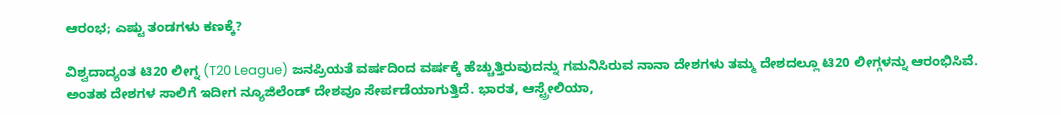ಆರಂಭ; ಎಷ್ಟು ತಂಡಗಳು ಕಣಕ್ಕೆ?

ವಿಶ್ವದಾದ್ಯಂತ ಟಿ20 ಲೀಗ್ನ (T20 League) ಜನಪ್ರಿಯತೆ ವರ್ಷದಿಂದ ವರ್ಷಕ್ಕೆ ಹೆಚ್ಚುತ್ತಿರುವುದನ್ನು ಗಮನಿಸಿರುವ ನಾನಾ ದೇಶಗಳು ತಮ್ಮ ದೇಶದಲ್ಲೂ ಟಿ20 ಲೀಗ್ಗಳನ್ನು ಆರಂಭಿಸಿವೆ. ಅಂತಹ ದೇಶಗಳ ಸಾಲಿಗೆ ಇದೀಗ ನ್ಯೂಜಿಲೆಂಡ್ ದೇಶವೂ ಸೇರ್ಪಡೆಯಾಗುತ್ತಿದೆ. ಭಾರತ, ಆಸ್ಟ್ರೇಲಿಯಾ,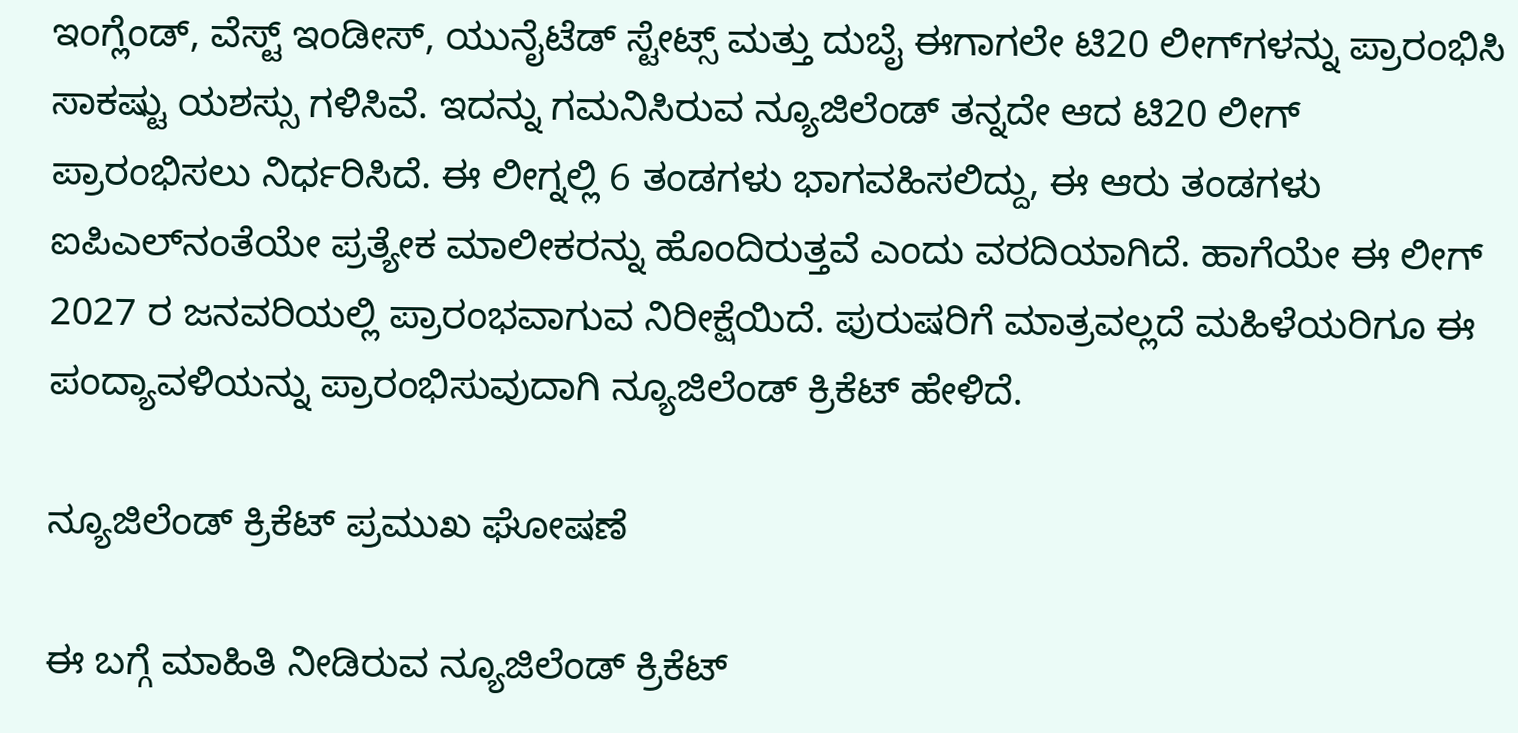ಇಂಗ್ಲೆಂಡ್‌, ವೆಸ್ಟ್ ಇಂಡೀಸ್, ಯುನೈಟೆಡ್ ಸ್ಟೇಟ್ಸ್ ಮತ್ತು ದುಬೈ ಈಗಾಗಲೇ ಟಿ20 ಲೀಗ್‌ಗಳನ್ನು ಪ್ರಾರಂಭಿಸಿ ಸಾಕಷ್ಟು ಯಶಸ್ಸು ಗಳಿಸಿವೆ. ಇದನ್ನು ಗಮನಿಸಿರುವ ನ್ಯೂಜಿಲೆಂಡ್ ತನ್ನದೇ ಆದ ಟಿ20 ಲೀಗ್ ಪ್ರಾರಂಭಿಸಲು ನಿರ್ಧರಿಸಿದೆ. ಈ ಲೀಗ್ನಲ್ಲಿ 6 ತಂಡಗಳು ಭಾಗವಹಿಸಲಿದ್ದು, ಈ ಆರು ತಂಡಗಳು ಐಪಿಎಲ್‌ನಂತೆಯೇ ಪ್ರತ್ಯೇಕ ಮಾಲೀಕರನ್ನು ಹೊಂದಿರುತ್ತವೆ ಎಂದು ವರದಿಯಾಗಿದೆ. ಹಾಗೆಯೇ ಈ ಲೀಗ್ 2027 ರ ಜನವರಿಯಲ್ಲಿ ಪ್ರಾರಂಭವಾಗುವ ನಿರೀಕ್ಷೆಯಿದೆ. ಪುರುಷರಿಗೆ ಮಾತ್ರವಲ್ಲದೆ ಮಹಿಳೆಯರಿಗೂ ಈ ಪಂದ್ಯಾವಳಿಯನ್ನು ಪ್ರಾರಂಭಿಸುವುದಾಗಿ ನ್ಯೂಜಿಲೆಂಡ್ ಕ್ರಿಕೆಟ್ ಹೇಳಿದೆ.

ನ್ಯೂಜಿಲೆಂಡ್ ಕ್ರಿಕೆಟ್ ಪ್ರಮುಖ ಘೋಷಣೆ

ಈ ಬಗ್ಗೆ ಮಾಹಿತಿ ನೀಡಿರುವ ನ್ಯೂಜಿಲೆಂಡ್ ಕ್ರಿಕೆಟ್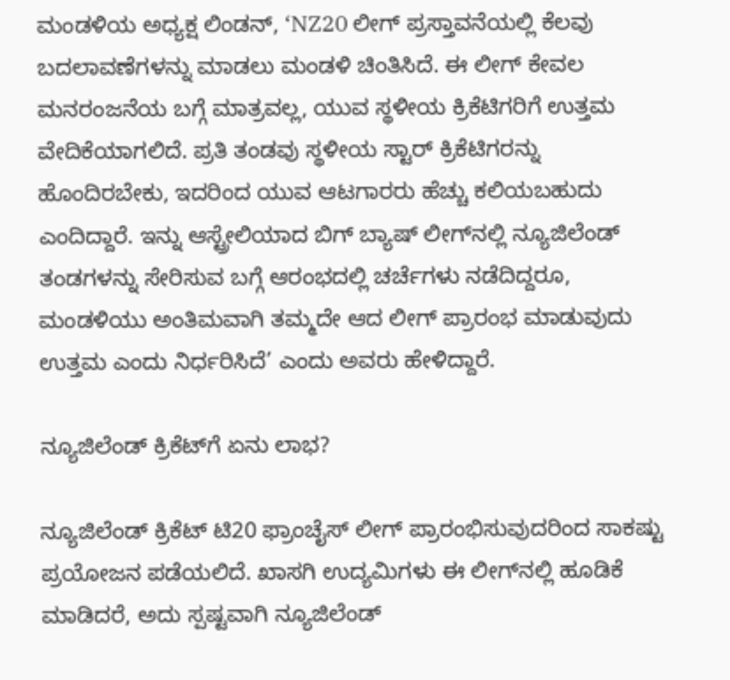ಮಂಡಳಿಯ ಅಧ್ಯಕ್ಷ ಲಿಂಡನ್, ‘NZ20 ಲೀಗ್ ಪ್ರಸ್ತಾವನೆಯಲ್ಲಿ ಕೆಲವು ಬದಲಾವಣೆಗಳನ್ನು ಮಾಡಲು ಮಂಡಳಿ ಚಿಂತಿಸಿದೆ. ಈ ಲೀಗ್ ಕೇವಲ ಮನರಂಜನೆಯ ಬಗ್ಗೆ ಮಾತ್ರವಲ್ಲ, ಯುವ ಸ್ಥಳೀಯ ಕ್ರಿಕೆಟಿಗರಿಗೆ ಉತ್ತಮ ವೇದಿಕೆಯಾಗಲಿದೆ. ಪ್ರತಿ ತಂಡವು ಸ್ಥಳೀಯ ಸ್ಟಾರ್ ಕ್ರಿಕೆಟಿಗರನ್ನು ಹೊಂದಿರಬೇಕು, ಇದರಿಂದ ಯುವ ಆಟಗಾರರು ಹೆಚ್ಚು ಕಲಿಯಬಹುದು ಎಂದಿದ್ದಾರೆ. ಇನ್ನು ಆಸ್ಟ್ರೇಲಿಯಾದ ಬಿಗ್ ಬ್ಯಾಷ್ ಲೀಗ್‌ನಲ್ಲಿ ನ್ಯೂಜಿಲೆಂಡ್ ತಂಡಗಳನ್ನು ಸೇರಿಸುವ ಬಗ್ಗೆ ಆರಂಭದಲ್ಲಿ ಚರ್ಚೆಗಳು ನಡೆದಿದ್ದರೂ, ಮಂಡಳಿಯು ಅಂತಿಮವಾಗಿ ತಮ್ಮದೇ ಆದ ಲೀಗ್ ಪ್ರಾರಂಭ ಮಾಡುವುದು ಉತ್ತಮ ಎಂದು ನಿರ್ಧರಿಸಿದೆ’ ಎಂದು ಅವರು ಹೇಳಿದ್ದಾರೆ.

ನ್ಯೂಜಿಲೆಂಡ್ ಕ್ರಿಕೆಟ್‌ಗೆ ಏನು ಲಾಭ?

ನ್ಯೂಜಿಲೆಂಡ್ ಕ್ರಿಕೆಟ್ ಟಿ20 ಫ್ರಾಂಚೈಸ್ ಲೀಗ್ ಪ್ರಾರಂಭಿಸುವುದರಿಂದ ಸಾಕಷ್ಟು ಪ್ರಯೋಜನ ಪಡೆಯಲಿದೆ. ಖಾಸಗಿ ಉದ್ಯಮಿಗಳು ಈ ಲೀಗ್‌ನಲ್ಲಿ ಹೂಡಿಕೆ ಮಾಡಿದರೆ, ಅದು ಸ್ಪಷ್ಟವಾಗಿ ನ್ಯೂಜಿಲೆಂಡ್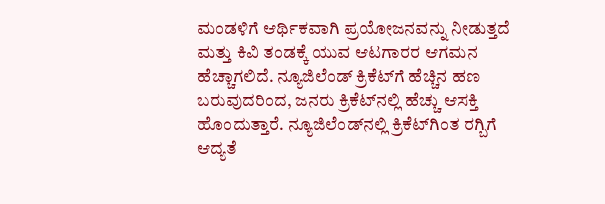ಮಂಡಳಿಗೆ ಆರ್ಥಿಕವಾಗಿ ಪ್ರಯೋಜನವನ್ನು ನೀಡುತ್ತದೆ ಮತ್ತು ಕಿವಿ ತಂಡಕ್ಕೆ ಯುವ ಆಟಗಾರರ ಆಗಮನ ಹೆಚ್ಚಾಗಲಿದೆ. ನ್ಯೂಜಿಲೆಂಡ್ ಕ್ರಿಕೆಟ್‌ಗೆ ಹೆಚ್ಚಿನ ಹಣ ಬರುವುದರಿಂದ, ಜನರು ಕ್ರಿಕೆಟ್‌ನಲ್ಲಿ ಹೆಚ್ಚು ಆಸಕ್ತಿ ಹೊಂದುತ್ತಾರೆ. ನ್ಯೂಜಿಲೆಂಡ್‌ನಲ್ಲಿ ಕ್ರಿಕೆಟ್‌ಗಿಂತ ರಗ್ಬಿಗೆ ಆದ್ಯತೆ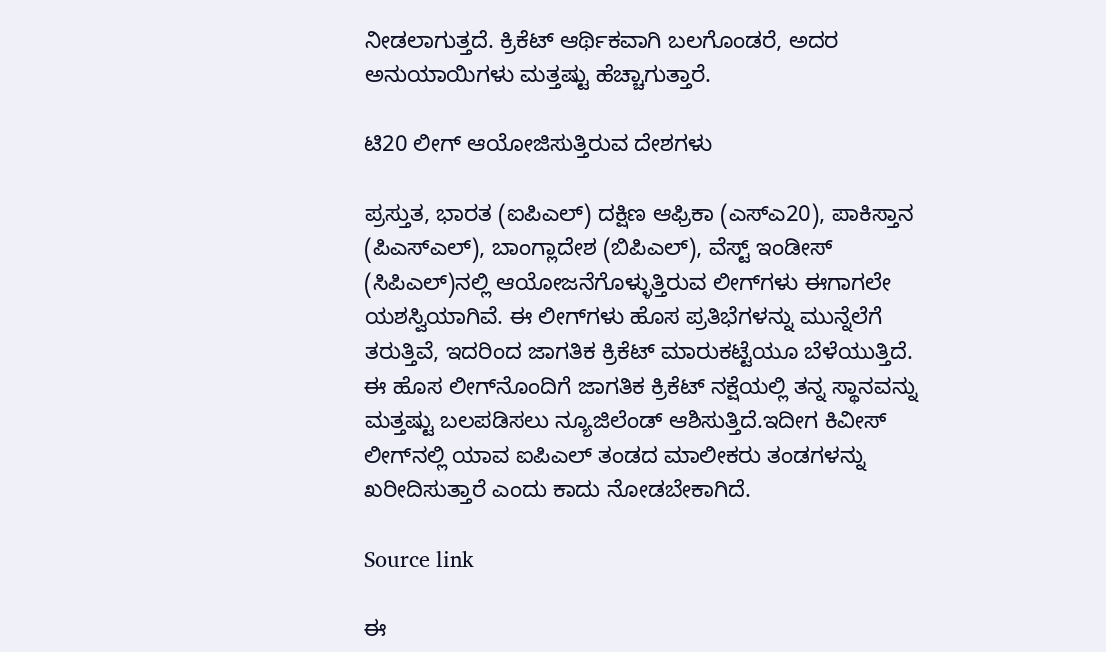ನೀಡಲಾಗುತ್ತದೆ. ಕ್ರಿಕೆಟ್ ಆರ್ಥಿಕವಾಗಿ ಬಲಗೊಂಡರೆ, ಅದರ ಅನುಯಾಯಿಗಳು ಮತ್ತಷ್ಟು ಹೆಚ್ಚಾಗುತ್ತಾರೆ.

ಟಿ20 ಲೀಗ್ ಆಯೋಜಿಸುತ್ತಿರುವ ದೇಶಗಳು

ಪ್ರಸ್ತುತ, ಭಾರತ (ಐಪಿಎಲ್) ದಕ್ಷಿಣ ಆಫ್ರಿಕಾ (ಎಸ್ಎ20), ಪಾಕಿಸ್ತಾನ (ಪಿಎಸ್ಎಲ್), ಬಾಂಗ್ಲಾದೇಶ (ಬಿಪಿಎಲ್), ವೆಸ್ಟ್ ಇಂಡೀಸ್ (ಸಿಪಿಎಲ್)ನಲ್ಲಿ ಆಯೋಜನೆಗೊಳ್ಳುತ್ತಿರುವ ಲೀಗ್‌ಗಳು ಈಗಾಗಲೇ ಯಶಸ್ವಿಯಾಗಿವೆ. ಈ ಲೀಗ್‌ಗಳು ಹೊಸ ಪ್ರತಿಭೆಗಳನ್ನು ಮುನ್ನೆಲೆಗೆ ತರುತ್ತಿವೆ, ಇದರಿಂದ ಜಾಗತಿಕ ಕ್ರಿಕೆಟ್ ಮಾರುಕಟ್ಟೆಯೂ ಬೆಳೆಯುತ್ತಿದೆ. ಈ ಹೊಸ ಲೀಗ್‌ನೊಂದಿಗೆ ಜಾಗತಿಕ ಕ್ರಿಕೆಟ್ ನಕ್ಷೆಯಲ್ಲಿ ತನ್ನ ಸ್ಥಾನವನ್ನು ಮತ್ತಷ್ಟು ಬಲಪಡಿಸಲು ನ್ಯೂಜಿಲೆಂಡ್ ಆಶಿಸುತ್ತಿದೆ.ಇದೀಗ ಕಿವೀಸ್ ಲೀಗ್‌ನಲ್ಲಿ ಯಾವ ಐಪಿಎಲ್ ತಂಡದ ಮಾಲೀಕರು ತಂಡಗಳನ್ನು ಖರೀದಿಸುತ್ತಾರೆ ಎಂದು ಕಾದು ನೋಡಬೇಕಾಗಿದೆ.

Source link

ಈ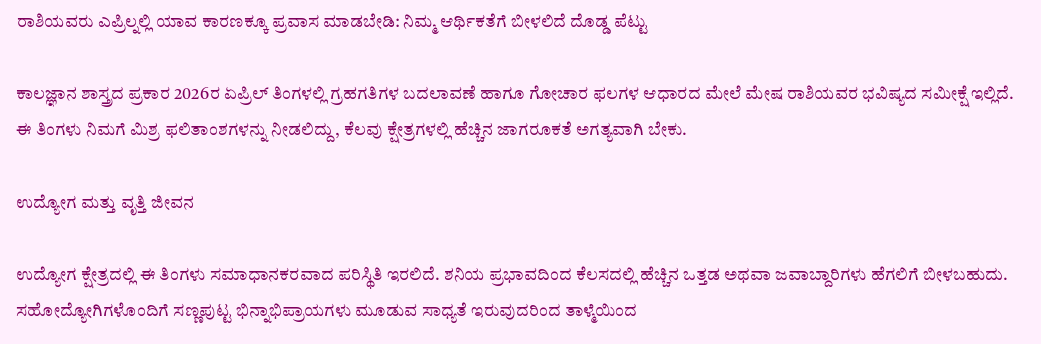ರಾಶಿಯವರು ಎಪ್ರಿಲ್ನಲ್ಲಿ ಯಾವ ಕಾರಣಕ್ಕೂ ಪ್ರವಾಸ ಮಾಡಬೇಡಿ: ನಿಮ್ಮ ಆರ್ಥಿಕತೆಗೆ ಬೀಳಲಿದೆ ದೊಡ್ಡ ಪೆಟ್ಟು

ಕಾಲಜ್ಞಾನ ಶಾಸ್ತ್ರದ ಪ್ರಕಾರ 2026ರ ಏಪ್ರಿಲ್ ತಿಂಗಳಲ್ಲಿ ಗ್ರಹಗತಿಗಳ ಬದಲಾವಣೆ ಹಾಗೂ ಗೋಚಾರ ಫಲಗಳ ಆಧಾರದ ಮೇಲೆ ಮೇಷ ರಾಶಿಯವರ ಭವಿಷ್ಯದ ಸಮೀಕ್ಷೆ ಇಲ್ಲಿದೆ. ಈ ತಿಂಗಳು ನಿಮಗೆ ಮಿಶ್ರ ಫಲಿತಾಂಶಗಳನ್ನು ನೀಡಲಿದ್ದು, ಕೆಲವು ಕ್ಷೇತ್ರಗಳಲ್ಲಿ ಹೆಚ್ಚಿನ ಜಾಗರೂಕತೆ ಅಗತ್ಯವಾಗಿ ಬೇಕು.

ಉದ್ಯೋಗ ಮತ್ತು ವೃತ್ತಿ ಜೀವನ

ಉದ್ಯೋಗ ಕ್ಷೇತ್ರದಲ್ಲಿ ಈ ತಿಂಗಳು ಸಮಾಧಾನಕರವಾದ ಪರಿಸ್ಥಿತಿ ಇರಲಿದೆ. ಶನಿಯ ಪ್ರಭಾವದಿಂದ ಕೆಲಸದಲ್ಲಿ ಹೆಚ್ಚಿನ ಒತ್ತಡ ಅಥವಾ ಜವಾಬ್ದಾರಿಗಳು ಹೆಗಲಿಗೆ ಬೀಳಬಹುದು. ಸಹೋದ್ಯೋಗಿಗಳೊಂದಿಗೆ ಸಣ್ಣಪುಟ್ಟ ಭಿನ್ನಾಭಿಪ್ರಾಯಗಳು ಮೂಡುವ ಸಾಧ್ಯತೆ ಇರುವುದರಿಂದ ತಾಳ್ಮೆಯಿಂದ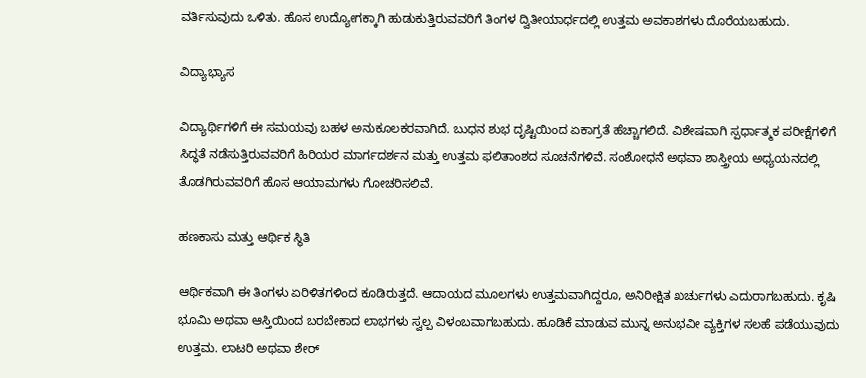ವರ್ತಿಸುವುದು ಒಳಿತು. ಹೊಸ ಉದ್ಯೋಗಕ್ಕಾಗಿ ಹುಡುಕುತ್ತಿರುವವರಿಗೆ ತಿಂಗಳ ದ್ವಿತೀಯಾರ್ಧದಲ್ಲಿ ಉತ್ತಮ ಅವಕಾಶಗಳು ದೊರೆಯಬಹುದು.

ವಿದ್ಯಾಭ್ಯಾಸ

ವಿದ್ಯಾರ್ಥಿಗಳಿಗೆ ಈ ಸಮಯವು ಬಹಳ ಅನುಕೂಲಕರವಾಗಿದೆ. ಬುಧನ ಶುಭ ದೃಷ್ಟಿಯಿಂದ ಏಕಾಗ್ರತೆ ಹೆಚ್ಚಾಗಲಿದೆ. ವಿಶೇಷವಾಗಿ ಸ್ಪರ್ಧಾತ್ಮಕ ಪರೀಕ್ಷೆಗಳಿಗೆ ಸಿದ್ಧತೆ ನಡೆಸುತ್ತಿರುವವರಿಗೆ ಹಿರಿಯರ ಮಾರ್ಗದರ್ಶನ ಮತ್ತು ಉತ್ತಮ ಫಲಿತಾಂಶದ ಸೂಚನೆಗಳಿವೆ. ಸಂಶೋಧನೆ ಅಥವಾ ಶಾಸ್ತ್ರೀಯ ಅಧ್ಯಯನದಲ್ಲಿ ತೊಡಗಿರುವವರಿಗೆ ಹೊಸ ಆಯಾಮಗಳು ಗೋಚರಿಸಲಿವೆ.

ಹಣಕಾಸು ಮತ್ತು ಆರ್ಥಿಕ ಸ್ಥಿತಿ

ಆರ್ಥಿಕವಾಗಿ ಈ ತಿಂಗಳು ಏರಿಳಿತಗಳಿಂದ ಕೂಡಿರುತ್ತದೆ. ಆದಾಯದ ಮೂಲಗಳು ಉತ್ತಮವಾಗಿದ್ದರೂ, ಅನಿರೀಕ್ಷಿತ ಖರ್ಚುಗಳು ಎದುರಾಗಬಹುದು. ಕೃಷಿ ಭೂಮಿ ಅಥವಾ ಆಸ್ತಿಯಿಂದ ಬರಬೇಕಾದ ಲಾಭಗಳು ಸ್ವಲ್ಪ ವಿಳಂಬವಾಗಬಹುದು. ಹೂಡಿಕೆ ಮಾಡುವ ಮುನ್ನ ಅನುಭವೀ ವ್ಯಕ್ತಿಗಳ ಸಲಹೆ ಪಡೆಯುವುದು ಉತ್ತಮ. ಲಾಟರಿ ಅಥವಾ ಶೇರ್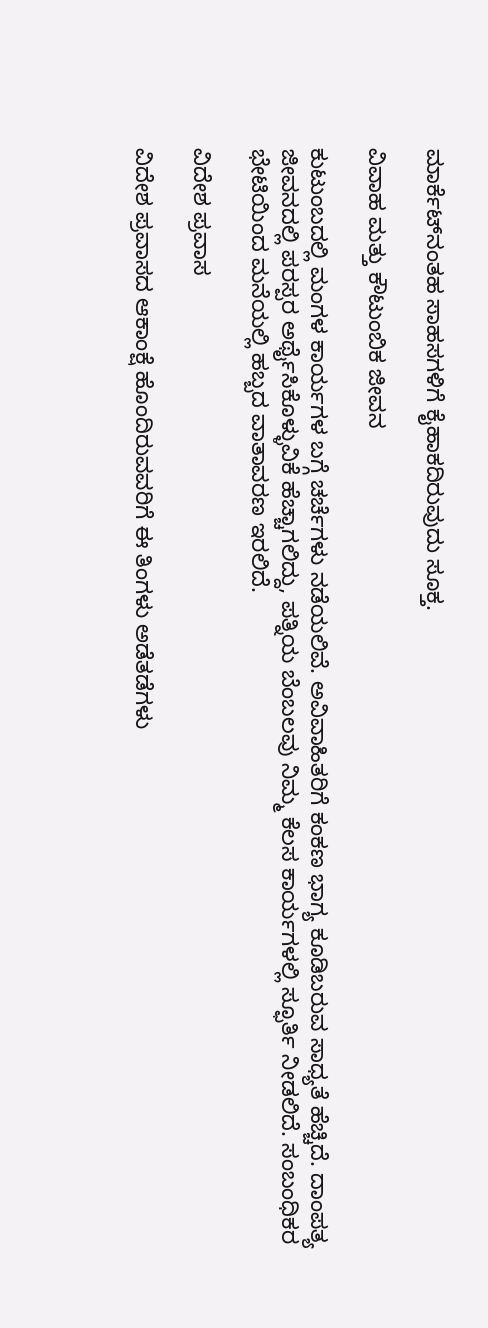ಮಾರ್ಕೆಟ್‌ನಂತಹ ಸಾಹಸಗಳಿಗೆ ಕೈಹಾಕದಿರುವುದು ಸೂಕ್ತ.

ವಿವಾಹ ಮತ್ತು ಕೌಟುಂಬಿಕ ಜೀವನ

ಕುಟುಂಬದಲ್ಲಿ ಮಂಗಳ ಕಾರ್ಯಗಳ ಬಗ್ಗೆ ಚರ್ಚೆಗಳು ನಡೆಯಲಿವೆ. ಅವಿವಾಹಿತರಿಗೆ ಕಂಕಣ ಭಾಗ್ಯ ಕೂಡಿಬರುವ ಸಾಧ್ಯತೆ ಹೆಚ್ಚಿದೆ. ದಾಂಪತ್ಯ ಜೀವನದಲ್ಲಿ ಪರಸ್ಪರ ಅರ್ಥೈಸಿಕೊಳ್ಳುವಿಕೆ ಹೆಚ್ಚಾಗಲಿದ್ದು, ಪತ್ನಿಯ ಬೆಂಬಲವು ನಿಮ್ಮ ಕೆಲಸ ಕಾರ್ಯಗಳಲ್ಲಿ ಸ್ಫೂರ್ತಿ ನೀಡಲಿದೆ. ಸಂಬಂಧಿಕರ ಭೇಟಿಯಿಂದ ಮನೆಯಲ್ಲಿ ಹಬ್ಬದ ವಾತಾವರಣ ಇರಲಿದೆ.

ವಿದೇಶ ಪ್ರವಾಸ

ವಿದೇಶ ಪ್ರವಾಸದ ಆಕಾಂಕ್ಷೆ ಹೊಂದಿರುವವರಿಗೆ ಈ ತಿಂಗಳು ಅಡೆತಡೆಗಳು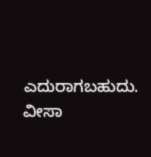ಎದುರಾಗಬಹುದು. ವೀಸಾ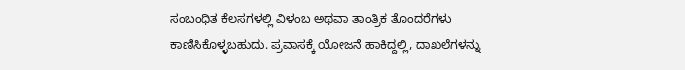ಸಂಬಂಧಿತ ಕೆಲಸಗಳಲ್ಲಿ ವಿಳಂಬ ಅಥವಾ ತಾಂತ್ರಿಕ ತೊಂದರೆಗಳು ಕಾಣಿಸಿಕೊಳ್ಳಬಹುದು. ಪ್ರವಾಸಕ್ಕೆ ಯೋಜನೆ ಹಾಕಿದ್ದಲ್ಲಿ, ದಾಖಲೆಗಳನ್ನು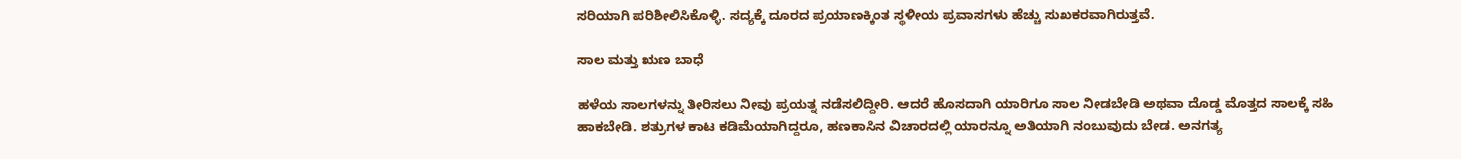ಸರಿಯಾಗಿ ಪರಿಶೀಲಿಸಿಕೊಳ್ಳಿ. ಸದ್ಯಕ್ಕೆ ದೂರದ ಪ್ರಯಾಣಕ್ಕಿಂತ ಸ್ಥಳೀಯ ಪ್ರವಾಸಗಳು ಹೆಚ್ಚು ಸುಖಕರವಾಗಿರುತ್ತವೆ.

ಸಾಲ ಮತ್ತು ಋಣ ಬಾಧೆ

ಹಳೆಯ ಸಾಲಗಳನ್ನು ತೀರಿಸಲು ನೀವು ಪ್ರಯತ್ನ ನಡೆಸಲಿದ್ದೀರಿ. ಆದರೆ ಹೊಸದಾಗಿ ಯಾರಿಗೂ ಸಾಲ ನೀಡಬೇಡಿ ಅಥವಾ ದೊಡ್ಡ ಮೊತ್ತದ ಸಾಲಕ್ಕೆ ಸಹಿ ಹಾಕಬೇಡಿ. ಶತ್ರುಗಳ ಕಾಟ ಕಡಿಮೆಯಾಗಿದ್ದರೂ, ಹಣಕಾಸಿನ ವಿಚಾರದಲ್ಲಿ ಯಾರನ್ನೂ ಅತಿಯಾಗಿ ನಂಬುವುದು ಬೇಡ. ಅನಗತ್ಯ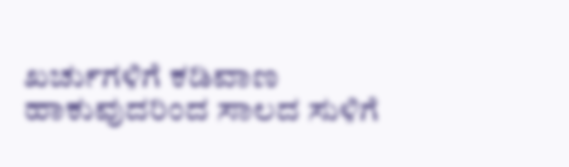ಖರ್ಚುಗಳಿಗೆ ಕಡಿವಾಣ ಹಾಕುವುದರಿಂದ ಸಾಲದ ಸುಳಿಗೆ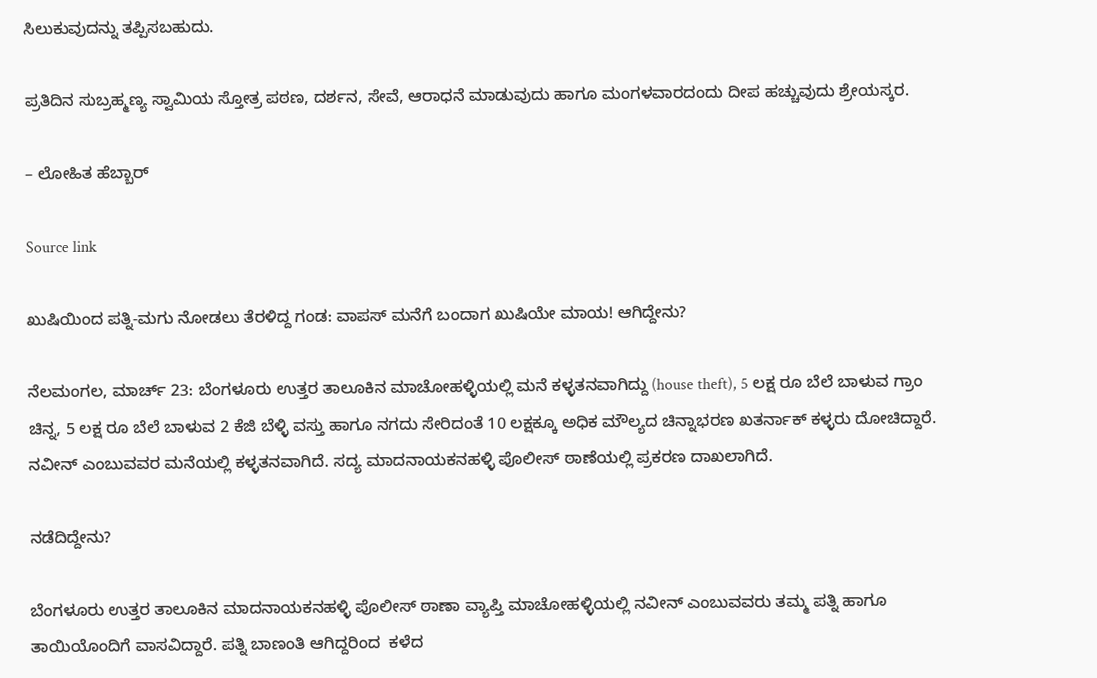ಸಿಲುಕುವುದನ್ನು ತಪ್ಪಿಸಬಹುದು.

ಪ್ರತಿದಿನ ಸುಬ್ರಹ್ಮಣ್ಯ ಸ್ವಾಮಿಯ ಸ್ತೋತ್ರ ಪಠಣ, ದರ್ಶನ, ಸೇವೆ, ಆರಾಧನೆ ಮಾಡುವುದು ಹಾಗೂ ಮಂಗಳವಾರದಂದು ದೀಪ ಹಚ್ಚುವುದು ಶ್ರೇಯಸ್ಕರ.

– ಲೋಹಿತ ಹೆಬ್ಬಾರ್

Source link

ಖುಷಿಯಿಂದ ಪತ್ನಿ-ಮಗು ನೋಡಲು ತೆರಳಿದ್ದ ಗಂಡ: ವಾಪಸ್ ಮನೆಗೆ ಬಂದಾಗ ಖುಷಿಯೇ ಮಾಯ! ಆಗಿದ್ದೇನು?

ನೆಲಮಂಗಲ, ಮಾರ್ಚ್ 23: ಬೆಂಗಳೂರು ಉತ್ತರ ತಾಲೂಕಿನ ಮಾಚೋಹಳ್ಳಿಯಲ್ಲಿ ಮನೆ ಕಳ್ಳತನವಾಗಿದ್ದು (house theft), 5 ಲಕ್ಷ ರೂ ಬೆಲೆ ಬಾಳುವ ಗ್ರಾಂ ಚಿನ್ನ, 5 ಲಕ್ಷ ರೂ ಬೆಲೆ ಬಾಳುವ 2 ಕೆಜಿ ಬೆಳ್ಳಿ ವಸ್ತು ಹಾಗೂ ನಗದು ಸೇರಿದಂತೆ 10 ಲಕ್ಷಕ್ಕೂ ಅಧಿಕ ಮೌಲ್ಯದ ಚಿನ್ನಾಭರಣ ಖತರ್ನಾಕ್ ಕಳ್ಳರು ದೋಚಿದ್ದಾರೆ. ನವೀನ್ ಎಂಬುವವರ ಮನೆಯಲ್ಲಿ ಕಳ್ಳತನವಾಗಿದೆ. ಸದ್ಯ ಮಾದನಾಯಕನಹಳ್ಳಿ ಪೊಲೀಸ್ ಠಾಣೆಯಲ್ಲಿ ಪ್ರಕರಣ ದಾಖಲಾಗಿದೆ.

ನಡೆದಿದ್ದೇನು?

ಬೆಂಗಳೂರು ಉತ್ತರ ತಾಲೂಕಿನ ಮಾದನಾಯಕನಹಳ್ಳಿ ಪೊಲೀಸ್ ಠಾಣಾ ವ್ಯಾಪ್ತಿ ಮಾಚೋಹಳ್ಳಿಯಲ್ಲಿ ನವೀನ್ ಎಂಬುವವರು ತಮ್ಮ ಪತ್ನಿ ಹಾಗೂ ತಾಯಿಯೊಂದಿಗೆ ವಾಸವಿದ್ದಾರೆ. ಪತ್ನಿ ಬಾಣಂತಿ ಆಗಿದ್ದರಿಂದ  ಕಳೆದ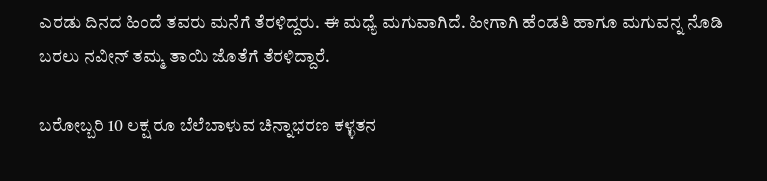ಎರಡು ದಿನದ ಹಿಂದೆ ತವರು ಮನೆಗೆ ತೆರಳಿದ್ದರು. ಈ ಮಧ್ಯೆ ಮಗುವಾಗಿದೆ. ಹೀಗಾಗಿ ಹೆಂಡತಿ ಹಾಗೂ ಮಗುವನ್ನ ನೊಡಿ ಬರಲು ನವೀನ್ ತಮ್ಮ ತಾಯಿ ಜೊತೆಗೆ ತೆರಳಿದ್ದಾರೆ.

ಬರೋಬ್ಬರಿ 10 ಲಕ್ಷ ರೂ ಬೆಲೆಬಾಳುವ ಚಿನ್ನಾಭರಣ ಕಳ್ಳತನ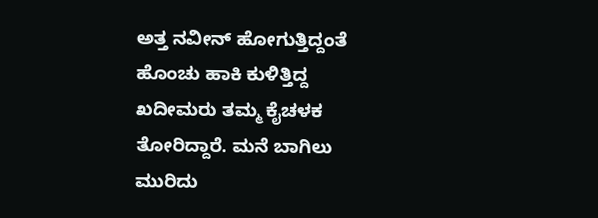ಅತ್ತ ನವೀನ್ ಹೋಗುತ್ತಿದ್ದಂತೆ ಹೊಂಚು ಹಾಕಿ ಕುಳಿತ್ತಿದ್ದ ಖದೀಮರು ತಮ್ಮ ಕೈಚಳಕ ತೋರಿದ್ದಾರೆ. ಮನೆ ಬಾಗಿಲು ಮುರಿದು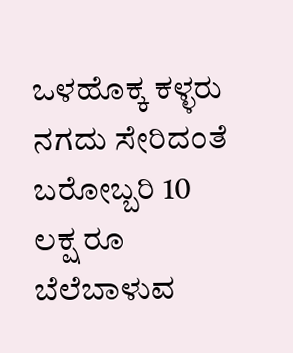ಒಳಹೊಕ್ಕ ಕಳ್ಳರು ನಗದು ಸೇರಿದಂತೆ ಬರೋಬ್ಬರಿ 10 ಲಕ್ಷ ರೂ ಬೆಲೆಬಾಳುವ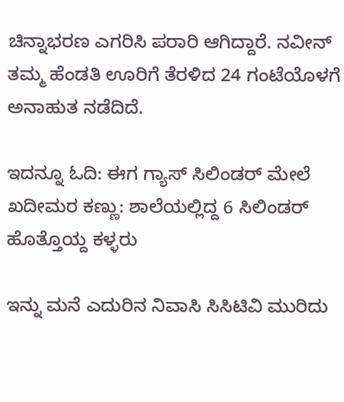ಚಿನ್ನಾಭರಣ ಎಗರಿಸಿ ಪರಾರಿ ಆಗಿದ್ದಾರೆ. ನವೀನ್ ತಮ್ಮ ಹೆಂಡತಿ ಊರಿಗೆ ತೆರಳಿದ 24 ಗಂಟೆಯೊಳಗೆ ಅನಾಹುತ ನಡೆದಿದೆ.

ಇದನ್ನೂ ಓದಿ: ಈಗ ಗ್ಯಾಸ್ ಸಿಲಿಂಡರ್ ಮೇಲೆ ಖದೀಮರ ಕಣ್ಣು: ಶಾಲೆಯಲ್ಲಿದ್ದ 6 ಸಿಲಿಂಡರ್ ಹೊತ್ತೊಯ್ದ ಕಳ್ಳರು

ಇನ್ನು ಮನೆ ಎದುರಿನ ನಿವಾಸಿ ಸಿಸಿಟಿವಿ ಮುರಿದು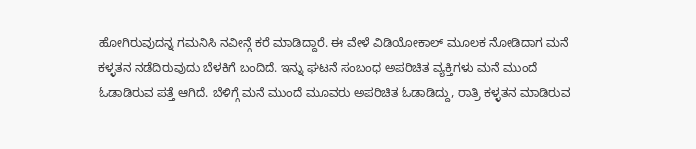ಹೋಗಿರುವುದನ್ನ ಗಮನಿಸಿ ನವೀನ್ಗೆ ಕರೆ ಮಾಡಿದ್ದಾರೆ. ಈ ವೇಳೆ ವಿಡಿಯೋಕಾಲ್ ಮೂಲಕ ನೋಡಿದಾಗ ಮನೆ ಕಳ್ಳತನ ನಡೆದಿರುವುದು ಬೆಳಕಿಗೆ ಬಂದಿದೆ. ಇನ್ನು ಘಟನೆ ಸಂಬಂಧ ಅಪರಿಚಿತ ವ್ಯಕ್ತಿಗಳು ಮನೆ ಮುಂದೆ ಓಡಾಡಿರುವ ಪತ್ತೆ ಆಗಿದೆ. ಬೆಳಿಗ್ಗೆ ಮನೆ ಮುಂದೆ ಮೂವರು ಅಪರಿಚಿತ ಓಡಾಡಿದ್ದು, ರಾತ್ರಿ ಕಳ್ಳತನ ಮಾಡಿರುವ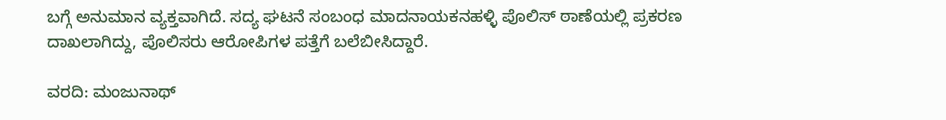ಬಗ್ಗೆ ಅನುಮಾನ ವ್ಯಕ್ತವಾಗಿದೆ. ಸದ್ಯ ಘಟನೆ ಸಂಬಂಧ ಮಾದನಾಯಕನಹಳ್ಳಿ ಪೊಲಿಸ್ ಠಾಣೆಯಲ್ಲಿ ಪ್ರಕರಣ ದಾಖಲಾಗಿದ್ದು, ಪೊಲಿಸರು ಆರೋಪಿಗಳ ಪತ್ತೆಗೆ ಬಲೆಬೀಸಿದ್ದಾರೆ.

ವರದಿ: ಮಂಜುನಾಥ್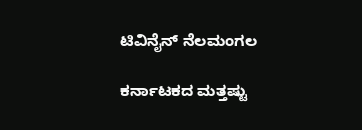ಟಿವಿನೈನ್ ನೆಲಮಂಗಲ

ಕರ್ನಾಟಕದ ಮತ್ತಷ್ಟು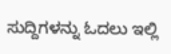ಸುದ್ದಿಗಳನ್ನು ಓದಲು ಇಲ್ಲಿ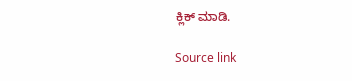ಕ್ಲಿಕ್ ಮಾಡಿ.

Source link